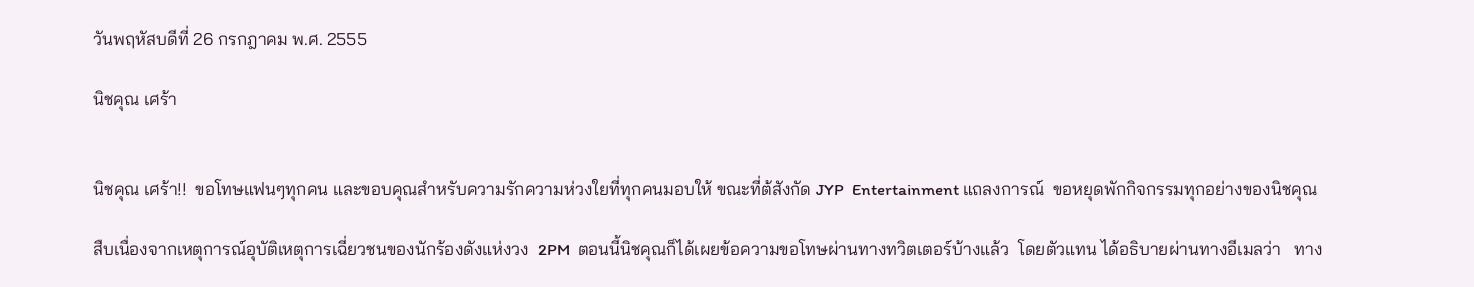วันพฤหัสบดีที่ 26 กรกฎาคม พ.ศ. 2555

นิชคุณ เศร้า


นิชคุณ เศร้า!!  ขอโทษแฟนๆทุกคน และขอบคุณสำหรับความรักความห่วงใยที่ทุกคนมอบให้ ขณะที่ต้สังกัด JYP  Entertainment แถลงการณ์  ขอหยุดพักกิจกรรมทุกอย่างของนิชคุณ

สืบเนื่องจากเหตุการณ์อุบัติเหตุการเฉี่ยวชนของนักร้องดังแห่งวง  2PM  ตอนนี้นิชคุณก็ได้เผยข้อความขอโทษผ่านทางทวิตเตอร์บ้างแล้ว  โดยตัวแทน ได้อธิบายผ่านทางอีเมลว่า   ทาง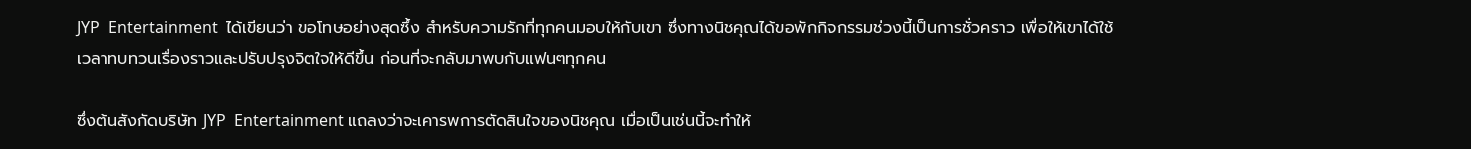JYP  Entertainment  ได้เขียนว่า ขอโทษอย่างสุดซึ้ง สำหรับความรักที่ทุกคนมอบให้กับเขา ซึ่งทางนิชคุณได้ขอพักกิจกรรมช่วงนี้เป็นการชั่วคราว เพื่อให้เขาได้ใช้เวลาทบทวนเรื่องราวและปรับปรุงจิตใจให้ดีขึ้น ก่อนที่จะกลับมาพบกับแฟนๆทุกคน

ซึ่งต้นสังกัดบริษัท JYP  Entertainment แถลงว่าจะเคารพการตัดสินใจของนิชคุณ เมื่อเป็นเช่นนี้จะทำให้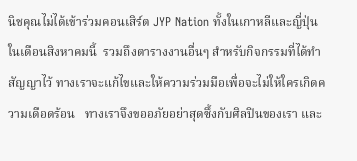นิชคุณไม่ได้เข้าร่วมคอนเสิร์ต JYP Nation ทั้งในเกาหลีและญี่ปุ่น ในเดือนสิงหาคมนี้  รวมถึงตารางงานอื่นๆ สำหรับกิจกรรมที่ได้ทำสัญญาไว้ ทางเราจะแก้ไขและให้ความร่วมมือเพื่อจะไม่ให้ใครเกิดความเดือดร้อน   ทางเราจึงขออภัยอย่าสุดซึ้งกับศิลปินของเรา และ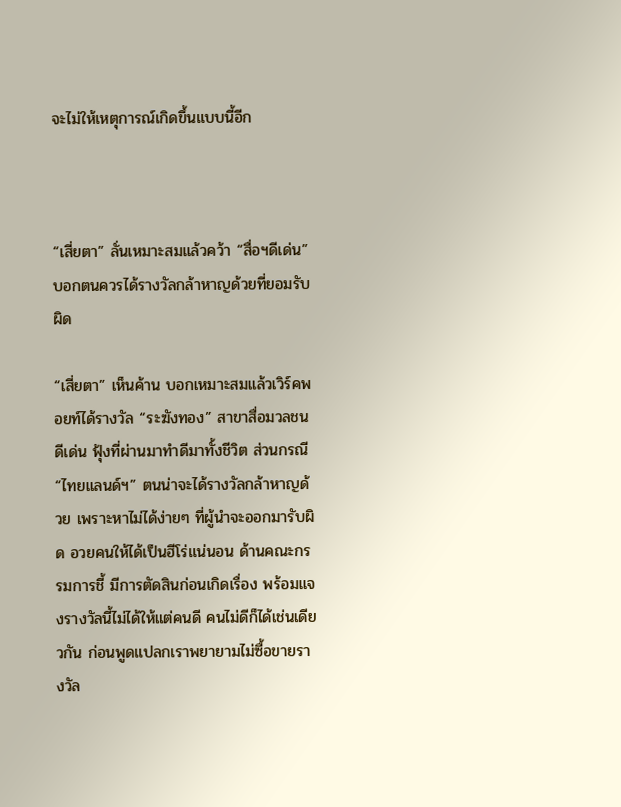จะไม่ให้เหตุการณ์เกิดขึ้นแบบนี้อีก



“เสี่ยตา” ลั่นเหมาะสมแล้วคว้า “สื่อฯดีเด่น” บอกตนควรได้รางวัลกล้าหาญด้วยที่ยอมรับผิด

“เสี่ยตา” เห็นค้าน บอกเหมาะสมแล้วเวิร์คพอยท์ได้รางวัล “ระฆังทอง” สาขาสื่อมวลชนดีเด่น ฟุ้งที่ผ่านมาทำดีมาทั้งชีวิต ส่วนกรณี “ไทยแลนด์ฯ” ตนน่าจะได้รางวัลกล้าหาญด้วย เพราะหาไม่ได้ง่ายๆ ที่ผู้นำจะออกมารับผิด อวยคนให้ได้เป็นฮีโร่แน่นอน ด้านคณะกรรมการชี้ มีการตัดสินก่อนเกิดเรื่อง พร้อมแจงรางวัลนี้ไม่ได้ให้แต่คนดี คนไม่ดีก็ได้เช่นเดียวกัน ก่อนพูดแปลกเราพยายามไม่ซื้อขายรางวัล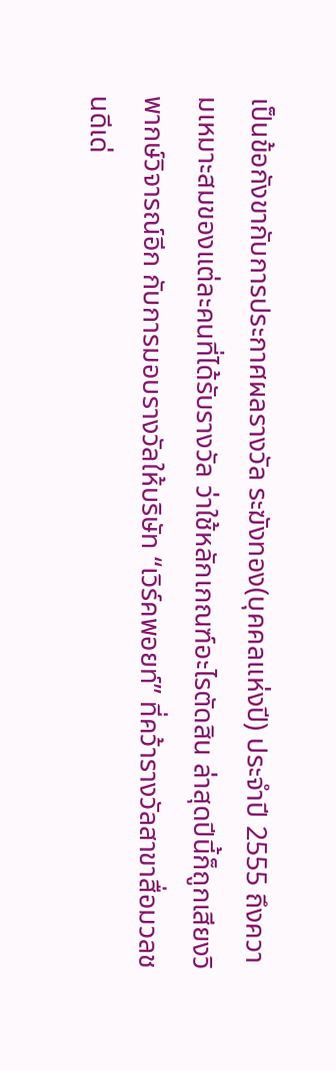เป็นข้อกังขากับการประกาศผลรางวัล ระฆังทอง(บุคคลแห่งปี) ประจำปี 2555 ถึงความเหมาะสมของแต่ละคนที่ได้รับรางวัล ว่าใช้หลักเกณฑ์อะไรตัดสิน ล่าสุดปีนี้ก็ถูกเสียงวิพากษ์วิจารณ์อีก กับการมอบรางวัลให้บริษัท “เวิร์คพอยท์” ที่คว้ารางวัลสาขาสื่อมวลชนดีเด่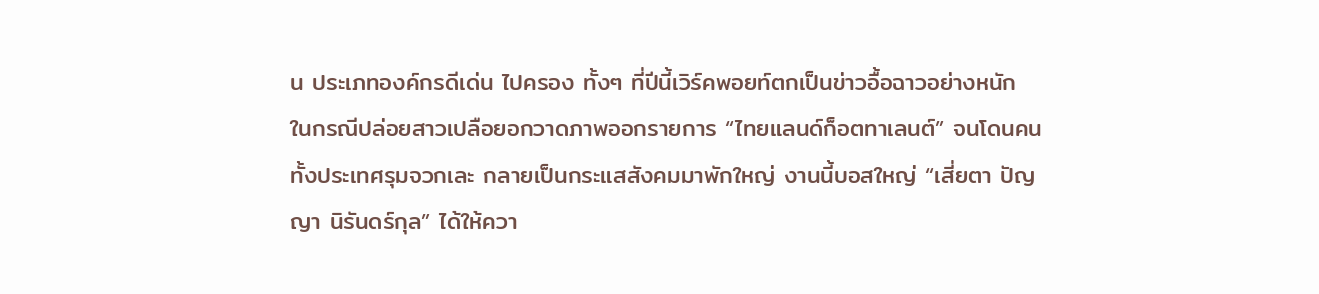น ประเภทองค์กรดีเด่น ไปครอง ทั้งๆ ที่ปีนี้เวิร์คพอยท์ตกเป็นข่าวอื้อฉาวอย่างหนัก ในกรณีปล่อยสาวเปลือยอกวาดภาพออกรายการ “ไทยแลนด์ก็อตทาเลนต์” จนโดนคนทั้งประเทศรุมจวกเละ กลายเป็นกระแสสังคมมาพักใหญ่ งานนี้บอสใหญ่ “เสี่ยตา ปัญญา นิรันดร์กุล” ได้ให้ควา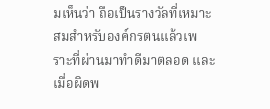มเห็นว่า ถือเป็นรางวัลที่เหมาะสมสำหรับองค์กรตนแล้วเพราะที่ผ่านมาทำดีมาตลอด และเมื่อผิดพ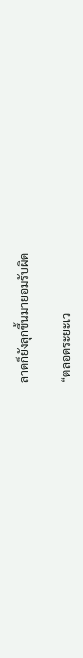ลาดก็ยังลุกขึ้นมายอมรับผิด

“ตลอดระยะเว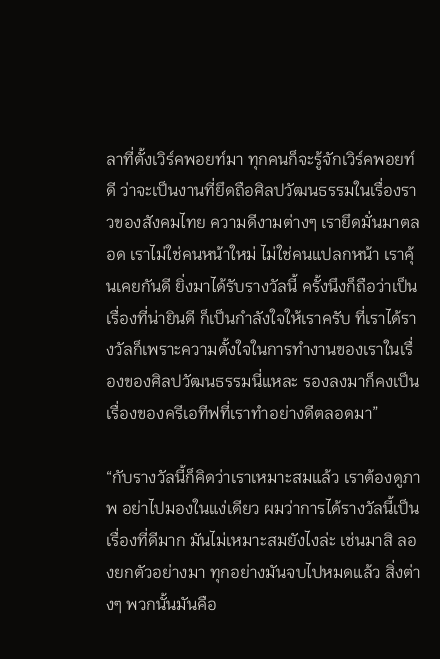ลาที่ตั้งเวิร์คพอยท์มา ทุกคนก็จะรู้จักเวิร์คพอยท์ดี ว่าจะเป็นงานที่ยึดถือศิลปวัฒนธรรมในเรื่องราวของสังคมไทย ความดีงามต่างๆ เรายึดมั่นมาตลอด เราไม่ใช่คนหน้าใหม่ ไม่ใช่คนแปลกหน้า เราคุ้นเคยกันดี ยิ่งมาได้รับรางวัลนี้ ครั้งนึงก็ถือว่าเป็นเรื่องที่น่ายินดี ก็เป็นกำลังใจให้เราครับ ที่เราได้รางวัลก็เพราะความตั้งใจในการทำงานของเราในเรื่องของศิลปวัฒนธรรมนี่แหละ รองลงมาก็คงเป็นเรื่องของครีเอทีฟที่เราทำอย่างดีตลอดมา”

“กับรางวัลนี้ก็คิดว่าเราเหมาะสมแล้ว เราต้องดูภาพ อย่าไปมองในแง่เดียว ผมว่าการได้รางวัลนี้เป็นเรื่องที่ดีมาก มันไม่เหมาะสมยังไงล่ะ เช่นมาสิ ลองยกตัวอย่างมา ทุกอย่างมันจบไปหมดแล้ว สิ่งต่างๆ พวกนั้นมันคือ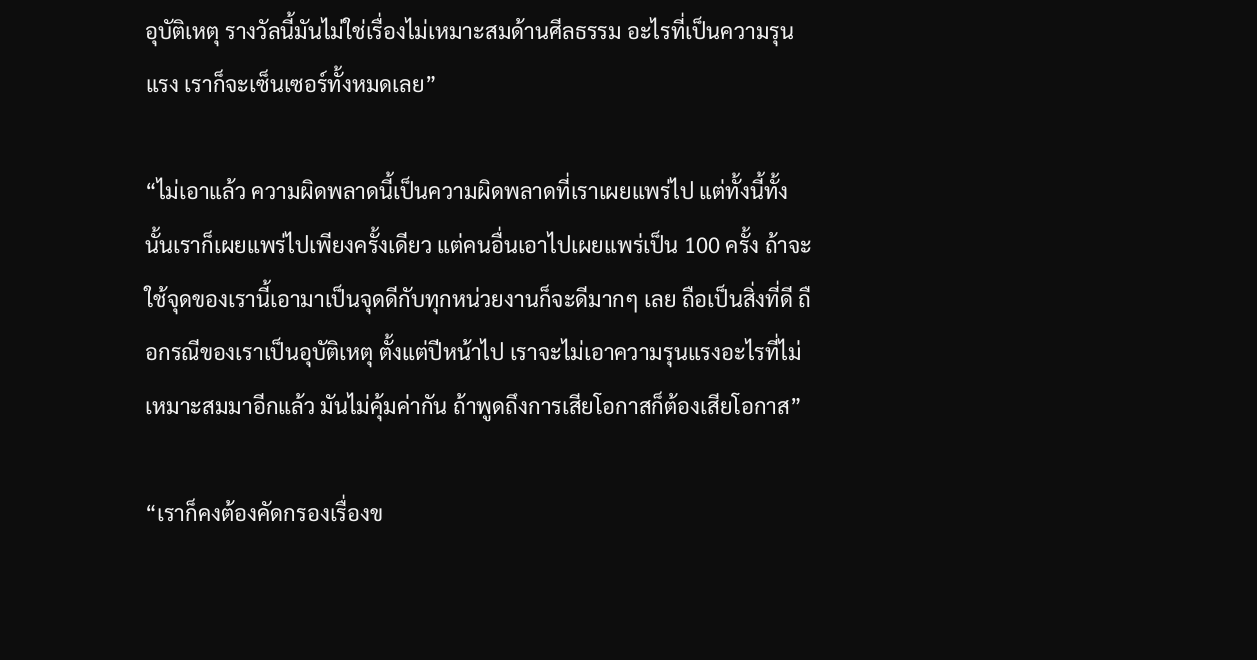อุบัติเหตุ รางวัลนี้มันไม่ใช่เรื่องไม่เหมาะสมด้านศีลธรรม อะไรที่เป็นความรุนแรง เราก็จะเซ็นเซอร์ทั้งหมดเลย”

“ไม่เอาแล้ว ความผิดพลาดนี้เป็นความผิดพลาดที่เราเผยแพร่ไป แต่ทั้งนี้ทั้งนั้นเราก็เผยแพร่ไปเพียงครั้งเดียว แต่คนอื่นเอาไปเผยแพร่เป็น 100 ครั้ง ถ้าจะใช้จุดของเรานี้เอามาเป็นจุดดีกับทุกหน่วยงานก็จะดีมากๆ เลย ถือเป็นสิ่งที่ดี ถือกรณีของเราเป็นอุบัติเหตุ ตั้งแต่ปีหน้าไป เราจะไม่เอาความรุนแรงอะไรที่ไม่เหมาะสมมาอีกแล้ว มันไม่คุ้มค่ากัน ถ้าพูดถึงการเสียโอกาสก็ต้องเสียโอกาส”

“เราก็คงต้องคัดกรองเรื่องข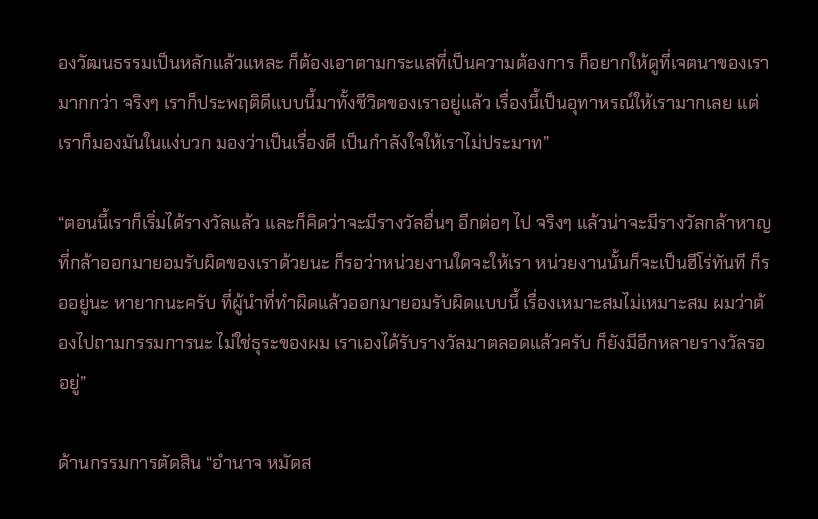องวัฒนธรรมเป็นหลักแล้วแหละ ก็ต้องเอาตามกระแสที่เป็นความต้องการ ก็อยากให้ดูที่เจตนาของเรามากกว่า จริงๆ เราก็ประพฤติดีแบบนี้มาทั้งชีวิตของเราอยู่แล้ว เรื่องนี้เป็นอุทาหรณ์ให้เรามากเลย แต่เราก็มองมันในแง่บวก มองว่าเป็นเรื่องดี เป็นกำลังใจให้เราไม่ประมาท”

“ตอนนี้เราก็เริ่มได้รางวัลแล้ว และก็คิดว่าจะมีรางวัลอื่นๆ อีกต่อๆ ไป จริงๆ แล้วน่าจะมีรางวัลกล้าหาญ ที่กล้าออกมายอมรับผิดของเราด้วยนะ ก็รอว่าหน่วยงานใดจะให้เรา หน่วยงานนั้นก็จะเป็นฮีโร่ทันที ก็รออยู่นะ หายากนะครับ ที่ผู้นำที่ทำผิดแล้วออกมายอมรับผิดแบบนี้ เรื่องเหมาะสมไม่เหมาะสม ผมว่าต้องไปถามกรรมการนะ ไม่ใช่ธุระของผม เราเองได้รับรางวัลมาตลอดแล้วครับ ก็ยังมีอีกหลายรางวัลรออยู่”

ด้านกรรมการตัดสิน “อำนาจ หมัดส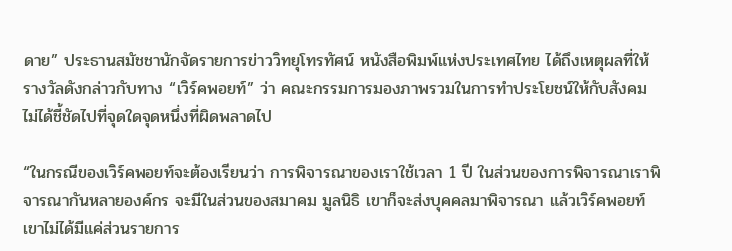ดาย” ประธานสมัชชานักจัดรายการข่าววิทยุโทรทัศน์ หนังสือพิมพ์แห่งประเทศไทย ได้ถึงเหตุผลที่ให้รางวัลดังกล่าวกับทาง “เวิร์คพอยท์” ว่า คณะกรรมการมองภาพรวมในการทำประโยชน์ให้กับสังคม ไม่ได้ชี้ชัดไปที่จุดใดจุดหนึ่งที่ผิดพลาดไป

“ในกรณีของเวิร์คพอยท์จะต้องเรียนว่า การพิจารณาของเราใช้เวลา 1 ปี ในส่วนของการพิจารณาเราพิจารณากันหลายองค์กร จะมีในส่วนของสมาคม มูลนิธิ เขาก็จะส่งบุคคลมาพิจารณา แล้วเวิร์คพอยท์เขาไม่ได้มีแค่ส่วนรายการ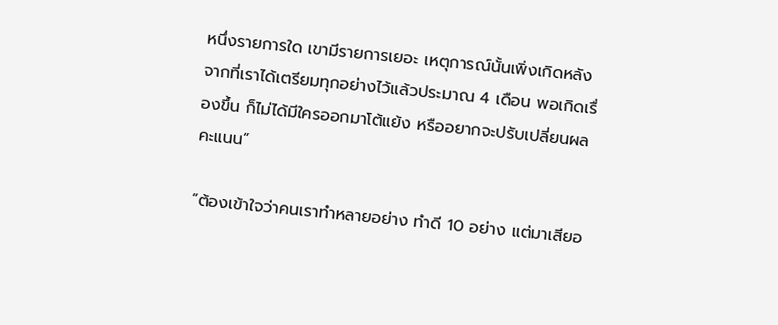หนึ่งรายการใด เขามีรายการเยอะ เหตุการณ์นั้นเพิ่งเกิดหลังจากที่เราได้เตรียมทุกอย่างไว้แล้วประมาณ 4 เดือน พอเกิดเรื่องขึ้น ก็ไม่ได้มีใครออกมาโต้แย้ง หรืออยากจะปรับเปลี่ยนผลคะแนน”

“ต้องเข้าใจว่าคนเราทำหลายอย่าง ทำดี 10 อย่าง แต่มาเสียอ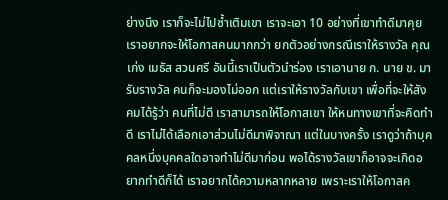ย่างนึง เราก็จะไม่ไปซ้ำเติมเขา เราจะเอา 10 อย่างที่เขาทำดีมาคุย เราอยากจะให้โอกาสคนมากกว่า ยกตัวอย่างกรณีเราให้รางวัล คุณเก่ง เมธัส สวนศรี อันนี้เราเป็นตัวนำร่อง เราเอานาย ก. นาย ข. มารับรางวัล คนก็จะมองไม่ออก แต่เราให้รางวัลกับเขา เพื่อที่จะให้สังคมได้รู้ว่า คนที่ไม่ดี เราสามารถให้โอกาสเขา ให้หนทางเขาที่จะคิดทำดี เราไม่ได้เลือกเอาส่วนไม่ดีมาพิจาณา แต่ในบางครั้ง เราดูว่าถ้าบุคคลหนึ่งบุคคลใดอาจทำไม่ดีมาก่อน พอได้รางวัลเขาก็อาจจะเกิดอยากทำดีก็ได้ เราอยากได้ความหลากหลาย เพราะเราให้โอกาสค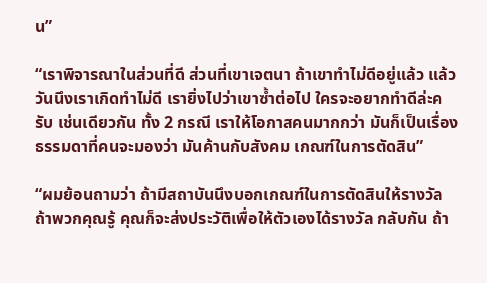น”

“เราพิจารณาในส่วนที่ดี ส่วนที่เขาเจตนา ถ้าเขาทำไม่ดีอยู่แล้ว แล้ววันนึงเราเกิดทำไม่ดี เรายิ่งไปว่าเขาซ้ำต่อไป ใครจะอยากทำดีล่ะครับ เช่นเดียวกัน ทั้ง 2 กรณี เราให้โอกาสคนมากกว่า มันก็เป็นเรื่องธรรมดาที่คนจะมองว่า มันค้านกับสังคม เกณฑ์ในการตัดสิน”

“ผมย้อนถามว่า ถ้ามีสถาบันนึงบอกเกณฑ์ในการตัดสินให้รางวัล ถ้าพวกคุณรู้ คุณก็จะส่งประวัติเพื่อให้ตัวเองได้รางวัล กลับกัน ถ้า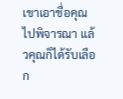เขาเอาชื่อคุณไปพิจารณา แล้วคุณก็ได้รับเลือก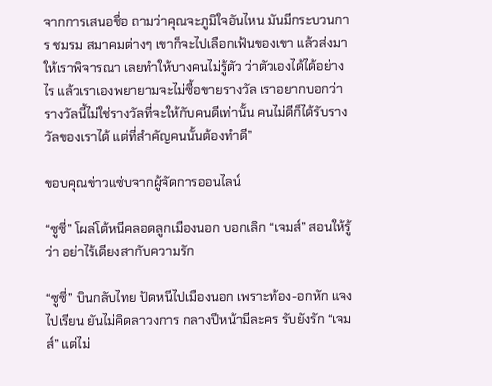จากการเสนอชื่อ ถามว่าคุณจะภูมิใจอันไหน มันมีกระบวนการ ชมรม สมาคมต่างๆ เขาก็จะไปเลือกเฟ้นของเขา แล้วส่งมาให้เราพิจารณา เลยทำให้บางคนไม่รู้ตัว ว่าตัวเองได้ได้อย่างไร แล้วเราเองพยายามจะไม่ซื้อขายรางวัล เราอยากบอกว่ารางวัลนี้ไม่ใช่รางวัลที่จะให้กับคนดีเท่านั้น คนไม่ดีก็ได้รับรางวัลของเราได้ แต่ที่สำคัญคนนั้นต้องทำดี”

ขอบคุณข่าวแซ่บจากผู้จัดการออนไลน์

“ซูซี่” โผล่โต้หนีคลอดลูกเมืองนอก บอกเลิก “เจมส์” สอนให้รู้ว่า อย่าไร้เดียงสากับความรัก

“ซูซี่” บินกลับไทย ปัดหนีไปเมืองนอก เพราะท้อง-อกหัก แจงไปเรียน ยันไม่คิดลาวงการ กลางปีหน้ามีละคร รับยังรัก “เจมส์” แต่ไม่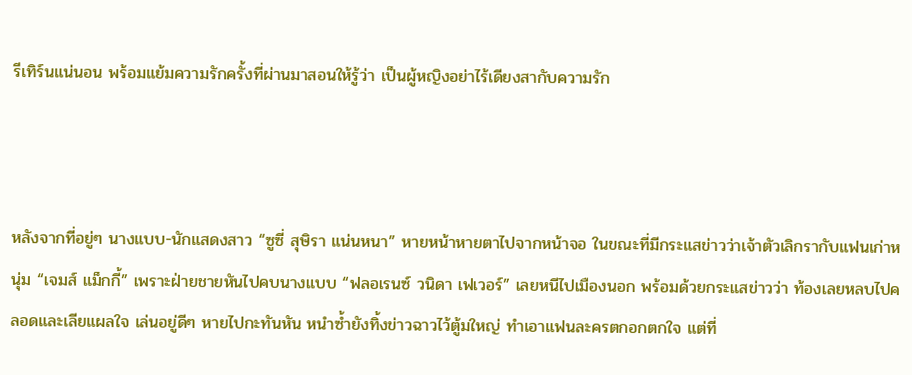รีเทิร์นแน่นอน พร้อมแย้มความรักครั้งที่ผ่านมาสอนให้รู้ว่า เป็นผู้หญิงอย่าไร้เดียงสากับความรัก



หลังจากที่อยู่ๆ นางแบบ-นักแสดงสาว “ซูซี่ สุษิรา แน่นหนา” หายหน้าหายตาไปจากหน้าจอ ในขณะที่มีกระแสข่าวว่าเจ้าตัวเลิกรากับแฟนเก่าหนุ่ม “เจมส์ แม็กกี้” เพราะฝ่ายชายหันไปคบนางแบบ “ฟลอเรนซ์ วนิดา เฟเวอร์” เลยหนีไปเมืองนอก พร้อมด้วยกระแสข่าวว่า ท้องเลยหลบไปคลอดและเลียแผลใจ เล่นอยู่ดีๆ หายไปกะทันหัน หนำซ้ำยังทิ้งข่าวฉาวไว้ตู้มใหญ่ ทำเอาแฟนละครตกอกตกใจ แต่ที่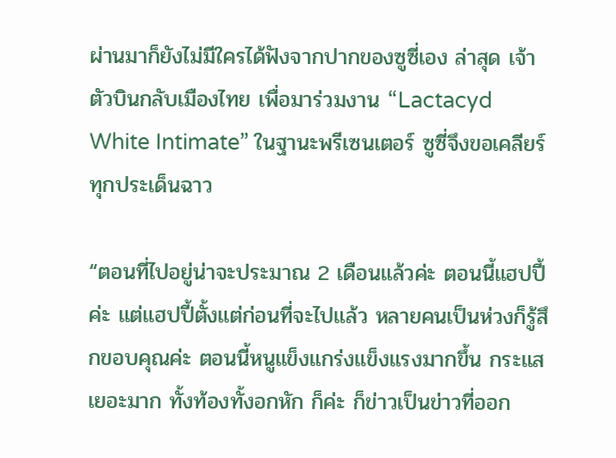ผ่านมาก็ยังไม่มีใครได้ฟังจากปากของซูซี่เอง ล่าสุด เจ้าตัวบินกลับเมืองไทย เพื่อมาร่วมงาน “Lactacyd White Intimate” ในฐานะพรีเซนเตอร์ ซูซี่จึงขอเคลียร์ทุกประเด็นฉาว

“ตอนที่ไปอยู่น่าจะประมาณ 2 เดือนแล้วค่ะ ตอนนี้แฮปปี้ค่ะ แต่แฮปปี้ตั้งแต่ก่อนที่จะไปแล้ว หลายคนเป็นห่วงก็รู้สึกขอบคุณค่ะ ตอนนี้หนูแข็งแกร่งแข็งแรงมากขึ้น กระแสเยอะมาก ทั้งท้องทั้งอกหัก ก็ค่ะ ก็ข่าวเป็นข่าวที่ออก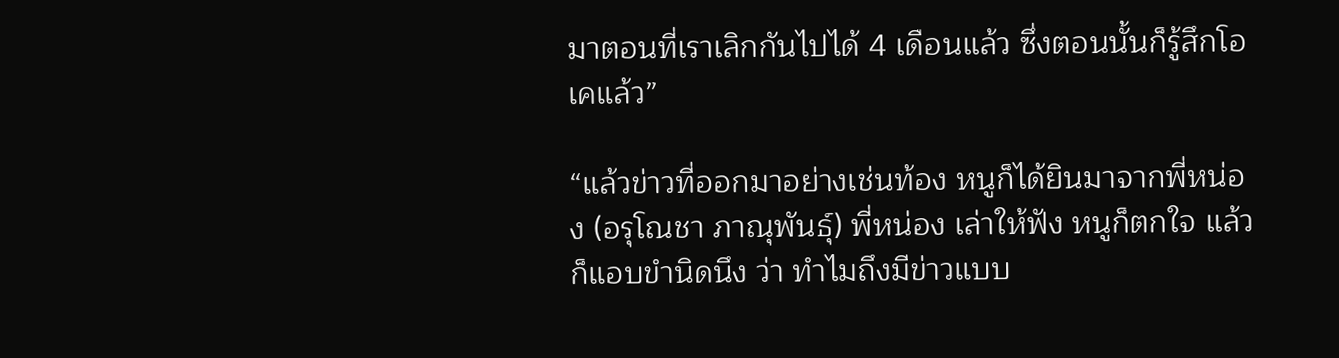มาตอนที่เราเลิกกันไปได้ 4 เดือนแล้ว ซึ่งตอนนั้นก็รู้สึกโอเคแล้ว”

“แล้วข่าวที่ออกมาอย่างเช่นท้อง หนูก็ได้ยินมาจากพี่หน่อง (อรุโณชา ภาณุพันธุ์) พี่หน่อง เล่าให้ฟัง หนูก็ตกใจ แล้วก็แอบขำนิดนึง ว่า ทำไมถึงมีข่าวแบบ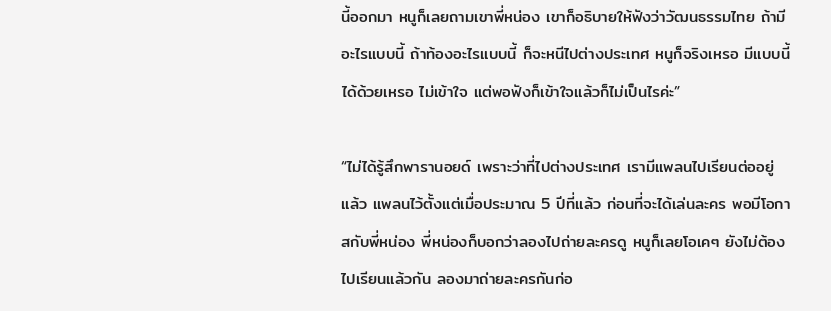นี้ออกมา หนูก็เลยถามเขาพี่หน่อง เขาก็อธิบายให้ฟังว่าวัฒนธรรมไทย ถ้ามีอะไรแบบนี้ ถ้าท้องอะไรแบบนี้ ก็จะหนีไปต่างประเทศ หนูก็จริงเหรอ มีแบบนี้ได้ด้วยเหรอ ไม่เข้าใจ แต่พอฟังก็เข้าใจแล้วก็ไม่เป็นไรค่ะ”

“ไม่ได้รู้สึกพารานอยด์ เพราะว่าที่ไปต่างประเทศ เรามีแพลนไปเรียนต่ออยู่แล้ว แพลนไว้ตั้งแต่เมื่อประมาณ 5 ปีที่แล้ว ก่อนที่จะได้เล่นละคร พอมีโอกาสกับพี่หน่อง พี่หน่องก็บอกว่าลองไปถ่ายละครดู หนูก็เลยโอเคๆ ยังไม่ต้องไปเรียนแล้วกัน ลองมาถ่ายละครกันก่อ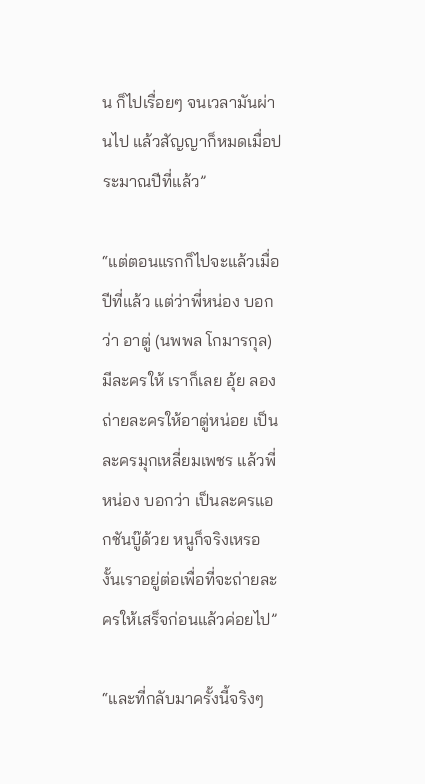น ก็ไปเรื่อยๆ จนเวลามันผ่านไป แล้วสัญญาก็หมดเมื่อประมาณปีที่แล้ว”

“แต่ตอนแรกก็ไปจะแล้วเมื่อปีที่แล้ว แต่ว่าพี่หน่อง บอกว่า อาตู่ (นพพล โกมารกุล) มีละครให้ เราก็เลย อุ้ย ลองถ่ายละครให้อาตู่หน่อย เป็นละครมุกเหลี่ยมเพชร แล้วพี่หน่อง บอกว่า เป็นละครแอกชันบู๊ด้วย หนูก็จริงเหรอ งั้นเราอยู่ต่อเพื่อที่จะถ่ายละครให้เสร็จก่อนแล้วค่อยไป”

“และที่กลับมาครั้งนี้จริงๆ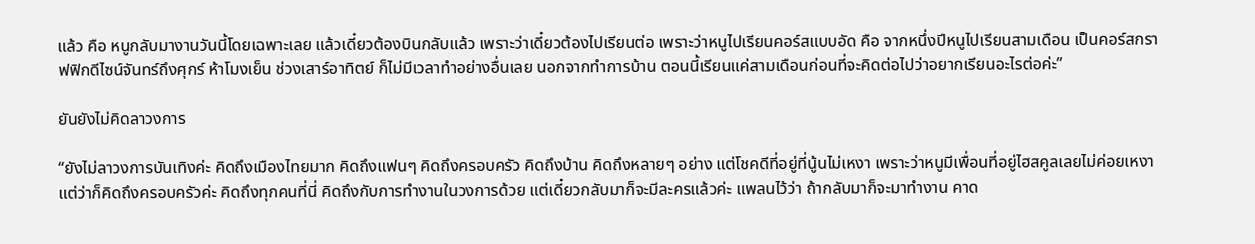แล้ว คือ หนูกลับมางานวันนี้โดยเฉพาะเลย แล้วเดี๋ยวต้องบินกลับแล้ว เพราะว่าเดี๋ยวต้องไปเรียนต่อ เพราะว่าหนูไปเรียนคอร์สแบบอัด คือ จากหนึ่งปีหนูไปเรียนสามเดือน เป็นคอร์สกราฟฟิกดีไซน์จันทร์ถึงศุกร์ ห้าโมงเย็น ช่วงเสาร์อาทิตย์ ก็ไม่มีเวลาทำอย่างอื่นเลย นอกจากทำการบ้าน ตอนนี้เรียนแค่สามเดือนก่อนที่จะคิดต่อไปว่าอยากเรียนอะไรต่อค่ะ”

ยันยังไม่คิดลาวงการ

“ยังไม่ลาวงการบันเทิงค่ะ คิดถึงเมืองไทยมาก คิดถึงแฟนๆ คิดถึงครอบครัว คิดถึงบ้าน คิดถึงหลายๆ อย่าง แต่โชคดีที่อยู่ที่นู้นไม่เหงา เพราะว่าหนูมีเพื่อนที่อยู่ไฮสคูลเลยไม่ค่อยเหงา แต่ว่าก็คิดถึงครอบครัวค่ะ คิดถึงทุกคนที่นี่ คิดถึงกับการทำงานในวงการด้วย แต่เดี๋ยวกลับมาก็จะมีละครแล้วค่ะ แพลนไว้ว่า ถ้ากลับมาก็จะมาทำงาน คาด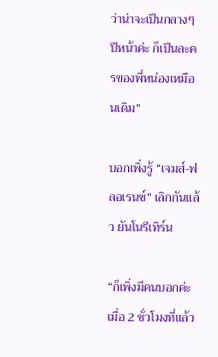ว่าน่าจะเป็นกลางๆ ปีหน้าค่ะ ก็เป็นละครของพี่หน่องเหมือนเดิม”

บอกเพิ่งรู้ “เจมส์-ฟลอเรนซ์” เลิกกันแล้ว ยันโนรีเทิร์น

“ก็เพิ่งมีคนบอกค่ะ เมื่อ 2 ชั่วโมงที่แล้ว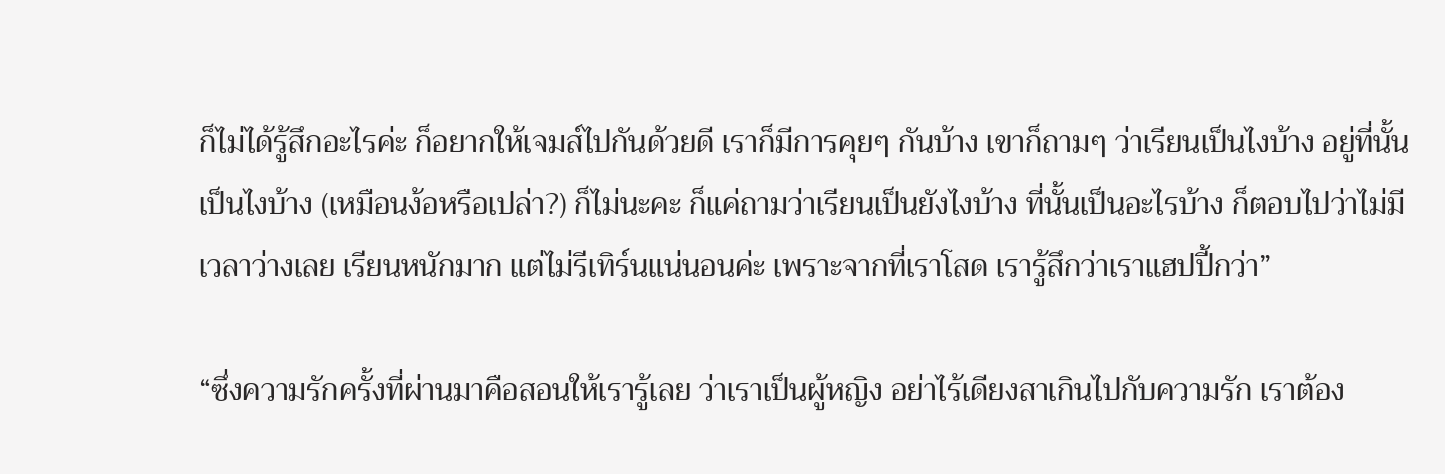ก็ไม่ได้รู้สึกอะไรค่ะ ก็อยากให้เจมส์ไปกันด้วยดี เราก็มีการคุยๆ กันบ้าง เขาก็ถามๆ ว่าเรียนเป็นไงบ้าง อยู่ที่นั้นเป็นไงบ้าง (เหมือนง้อหรือเปล่า?) ก็ไม่นะคะ ก็แค่ถามว่าเรียนเป็นยังไงบ้าง ที่นั้นเป็นอะไรบ้าง ก็ตอบไปว่าไม่มีเวลาว่างเลย เรียนหนักมาก แต่ไม่รีเทิร์นแน่นอนค่ะ เพราะจากที่เราโสด เรารู้สึกว่าเราแฮปปี้กว่า”

“ซึ่งความรักครั้งที่ผ่านมาคือสอนให้เรารู้เลย ว่าเราเป็นผู้หญิง อย่าไร้เดียงสาเกินไปกับความรัก เราต้อง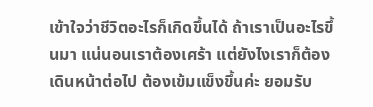เข้าใจว่าชีวิตอะไรก็เกิดขึ้นได้ ถ้าเราเป็นอะไรขึ้นมา แน่นอนเราต้องเศร้า แต่ยังไงเราก็ต้องเดินหน้าต่อไป ต้องเข้มแข็งขึ้นค่ะ ยอมรับ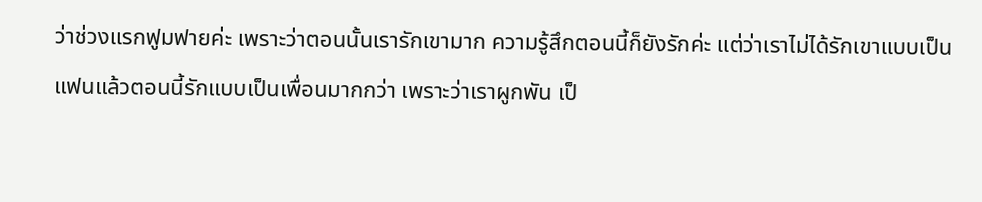ว่าช่วงแรกฟูมฟายค่ะ เพราะว่าตอนนั้นเรารักเขามาก ความรู้สึกตอนนี้ก็ยังรักค่ะ แต่ว่าเราไม่ได้รักเขาแบบเป็นแฟนแล้วตอนนี้รักแบบเป็นเพื่อนมากกว่า เพราะว่าเราผูกพัน เป็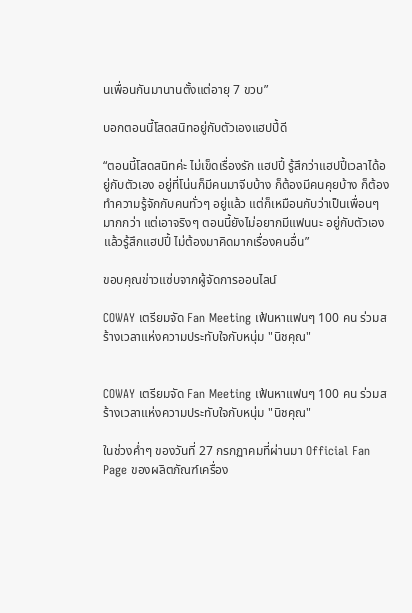นเพื่อนกันมานานตั้งแต่อายุ 7 ขวบ”

บอกตอนนี้โสดสนิทอยู่กับตัวเองแฮปปี้ดี

“ตอนนี้โสดสนิทค่ะ ไม่เข็ดเรื่องรัก แฮปปี้ รู้สึกว่าแฮปปี้เวลาได้อยู่กับตัวเอง อยู่ที่โน่นก็มีคนมาจีบบ้าง ก็ต้องมีคนคุยบ้าง ก็ต้องทำความรู้จักกับคนทั่วๆ อยู่แล้ว แต่ก็เหมือนกับว่าเป็นเพื่อนๆ มากกว่า แต่เอาจริงๆ ตอนนี้ยังไม่อยากมีแฟนนะ อยู่กับตัวเองแล้วรู้สึกแฮปปี้ ไม่ต้องมาคิดมากเรื่องคนอื่น”

ขอบคุณข่าวแซ่บจากผู้จัดการออนไลน์

COWAY เตรียมจัด Fan Meeting เฟ้นหาแฟนๆ 100 คน ร่วมสร้างเวลาแห่งความประทับใจกับหนุ่ม "นิชคุณ"


COWAY เตรียมจัด Fan Meeting เฟ้นหาแฟนๆ 100 คน ร่วมสร้างเวลาแห่งความประทับใจกับหนุ่ม "นิชคุณ"

ในช่วงค่ำๆ ของวันที่ 27 กรกฏาคมที่ผ่านมา Official Fan Page ของผลิตภัณฑ์เครื่อง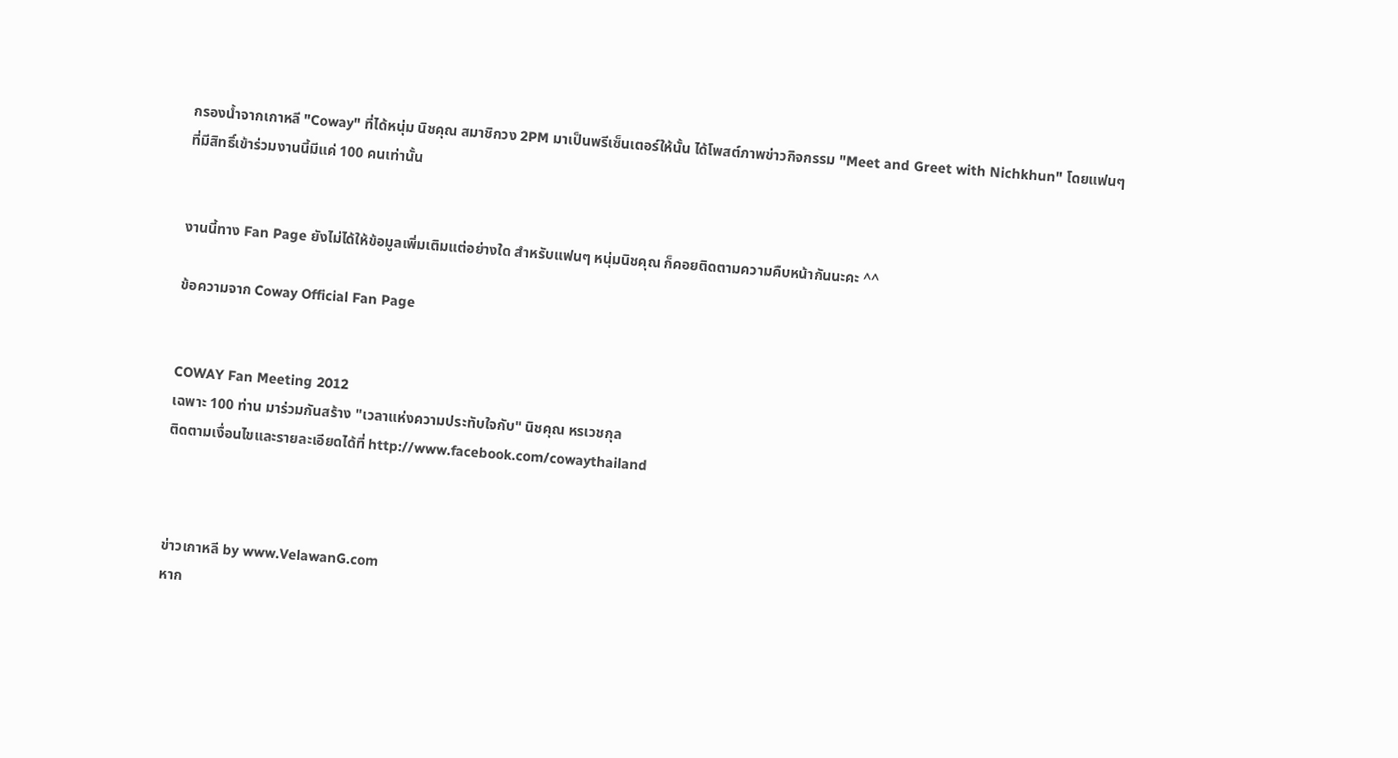กรองน้ำจากเกาหลี "Coway" ที่ได้หนุ่ม นิชคุณ สมาชิกวง 2PM มาเป็นพรีเซ็นเตอร์ให้นั้น ได้โพสต์ภาพข่าวกิจกรรม "Meet and Greet with Nichkhun" โดยแฟนๆ ที่มีสิทธิ์เข้าร่วมงานนี้มีแค่ 100 คนเท่านั้น


งานนี้ทาง Fan Page ยังไม่ได้ให้ข้อมูลเพิ่มเติมแต่อย่างใด สำหรับแฟนๆ หนุ่มนิชคุณ ก็คอยติดตามความคืบหน้ากันนะคะ ^^

ข้อความจาก Coway Official Fan Page


COWAY Fan Meeting 2012
เฉพาะ 100 ท่าน มาร่วมกันสร้าง "เวลาแห่งความประทับใจกับ" นิชคุณ หรเวชกุล
ติดตามเงื่อนไขและรายละเอียดได้ที่ http://www.facebook.com/cowaythailand



ข่าวเกาหลี by www.VelawanG.com
หาก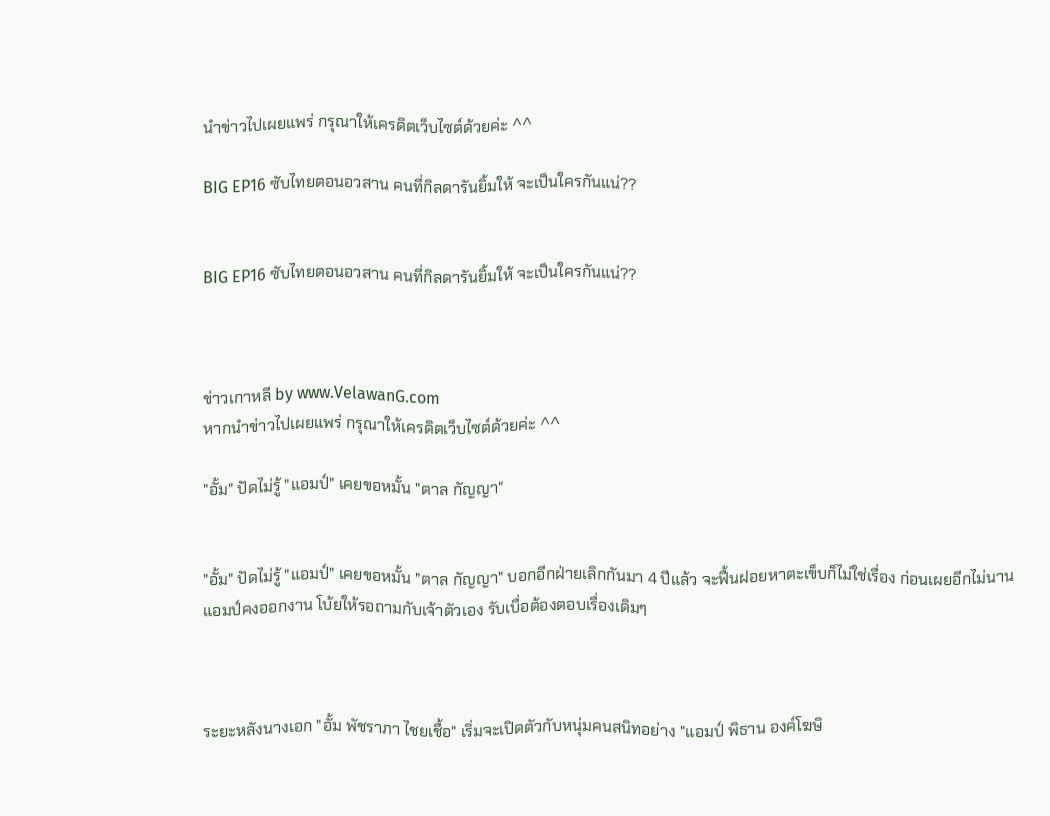นำข่าวไปเผยแพร่ กรุณาให้เครดิตเว็บไซต์ด้วยค่ะ ^^

BIG EP16 ซับไทยตอนอวสาน คนที่กิลดารันยิ้มให้ จะเป็นใครกันแน่??


BIG EP16 ซับไทยตอนอวสาน คนที่กิลดารันยิ้มให้ จะเป็นใครกันแน่??



ข่าวเกาหลี by www.VelawanG.com
หากนำข่าวไปเผยแพร่ กรุณาให้เครดิตเว็บไซต์ด้วยค่ะ ^^

"อั้ม" ปัดไม่รู้ "แอมป์" เคยขอหมั้น "ตาล กัญญา"


"อั้ม" ปัดไม่รู้ "แอมป์" เคยขอหมั้น "ตาล กัญญา" บอกอีกฝ่ายเลิกกันมา 4 ปีแล้ว จะฟื้นฝอยหาตะเข็บก็ไม่ใช่เรื่อง ก่อนเผยอีกไม่นานแอมป์คงออกงาน โบ้ยให้รอถามกับเจ้าตัวเอง รับเบื่อต้องตอบเรื่องเดิมๆ



ระยะหลังนางเอก "อั้ม พัชราภา ไชยเชื้อ" เริ่มจะเปิดตัวกับหนุ่มคนสนิทอย่าง "แอมป์ พิธาน องค์โฆษิ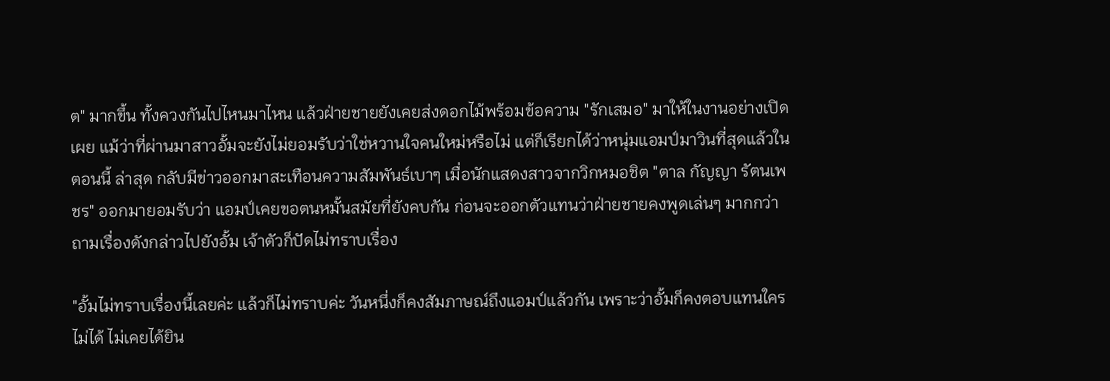ต" มากขึ้น ทั้งควงกันไปไหนมาไหน แล้วฝ่ายชายยังเคยส่งดอกไม้พร้อมข้อความ "รักเสมอ" มาให้ในงานอย่างเปิดเผย แม้ว่าที่ผ่านมาสาวอั้มจะยังไม่ยอมรับว่าใช่หวานใจคนใหม่หรือไม่ แต่ก็เรียกได้ว่าหนุ่มแอมป์มาวินที่สุดแล้วในตอนนี้ ล่าสุด กลับมีข่าวออกมาสะเทือนความสัมพันธ์เบาๆ เมื่อนักแสดงสาวจากวิกหมอชิต "ตาล กัญญา รัตนเพชร" ออกมายอมรับว่า แอมป์เคยขอตนหมั้นสมัยที่ยังคบกัน ก่อนจะออกตัวแทนว่าฝ่ายชายคงพูดเล่นๆ มากกว่า ถามเรื่องดังกล่าวไปยังอั้ม เจ้าตัวก็ปัดไม่ทราบเรื่อง

"อั้มไม่ทราบเรื่องนี้เลยค่ะ แล้วก็ไม่ทราบค่ะ วันหนึ่งก็คงสัมภาษณ์ถึงแอมป์แล้วกัน เพราะว่าอั้มก็คงตอบแทนใครไม่ได้ ไม่เคยได้ยิน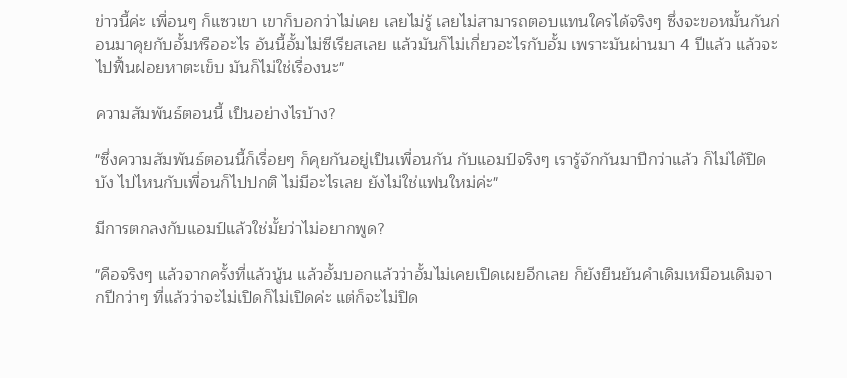ข่าวนี้ค่ะ เพื่อนๆ ก็แซวเขา เขาก็บอกว่าไม่เคย เลยไม่รู้ เลยไม่สามารถตอบแทนใครได้จริงๆ ซึ่งจะขอหมั้นกันก่อนมาคุยกับอั้มหรืออะไร อันนี้อั้มไม่ซีเรียสเลย แล้วมันก็ไม่เกี่ยวอะไรกับอั้ม เพราะมันผ่านมา 4 ปีแล้ว แล้วจะไปฟื้นฝอยหาตะเข็บ มันก็ไม่ใช่เรื่องนะ"

ความสัมพันธ์ตอนนี้ เป็นอย่างไรบ้าง?

"ซึ่งความสัมพันธ์ตอนนี้ก็เรื่อยๆ ก็คุยกันอยู่เป็นเพื่อนกัน กับแอมป์จริงๆ เรารู้จักกันมาปีกว่าแล้ว ก็ไม่ได้ปิดบัง ไปไหนกับเพื่อนก็ไปปกติ ไม่มีอะไรเลย ยังไม่ใช่แฟนใหม่ค่ะ"

มีการตกลงกับแอมป์แล้วใช่มั้ยว่าไม่อยากพูด?

"คือจริงๆ แล้วจากครั้งที่แล้วนู้น แล้วอั้มบอกแล้วว่าอั้มไม่เคยเปิดเผยอีกเลย ก็ยังยืนยันคำเดิมเหมือนเดิมจากปีกว่าๆ ที่แล้วว่าจะไม่เปิดก็ไม่เปิดค่ะ แต่ก็จะไม่ปิด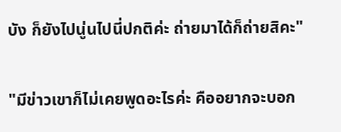บัง ก็ยังไปนู่นไปนี่ปกติค่ะ ถ่ายมาได้ก็ถ่ายสิคะ"

"มีข่าวเขาก็ไม่เคยพูดอะไรค่ะ คืออยากจะบอก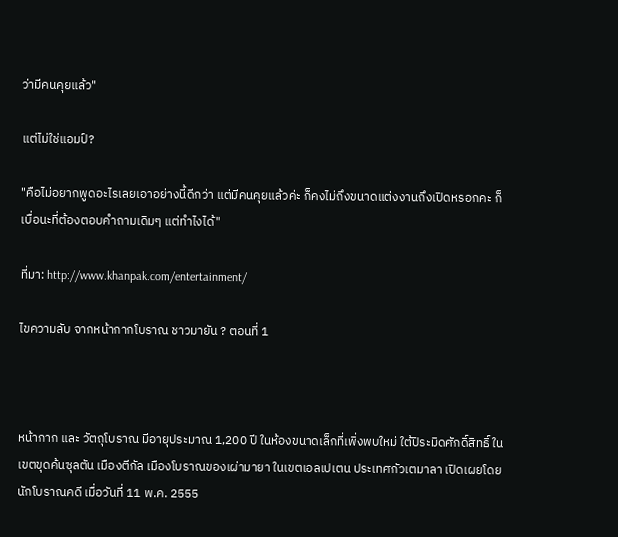ว่ามีคนคุยแล้ว"

แต่ไม่ใช่แอมป์?

"คือไม่อยากพูดอะไรเลยเอาอย่างนี้ดีกว่า แต่มีคนคุยแล้วค่ะ ก็คงไม่ถึงขนาดแต่งงานถึงเปิดหรอกคะ ก็เบื่อนะที่ต้องตอบคำถามเดิมๆ แต่ทำไงได้"

ที่มา: http://www.khanpak.com/entertainment/

ไขความลับ จากหน้ากากโบราณ ชาวมายัน ? ตอนที่ 1



หน้ากาก และ วัตถุโบราณ มีอายุประมาณ 1,200 ปี ในห้องขนาดเล็กที่เพิ่งพบใหม่ ใต้ปิระมิดศักดิ์สิทธิ์ ในเขตขุดค้นซุลตัน เมืองตีกัล เมืองโบราณของเผ่ามายา ในเขตเอลเปเตน ประเทศกัวเตมาลา เปิดเผยโดยนักโบราณคดี เมื่อวันที่ 11 พ.ค. 2555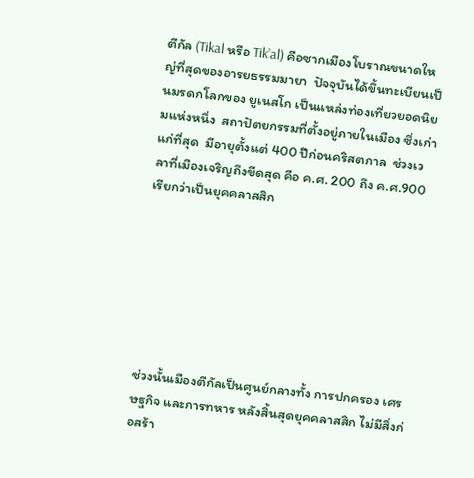ตีกัล (Tikal หรือ Tik’al) คือซากเมืองโบราณขนาดใหญ่ที่สุดของอารยธรรมมายา  ปัจจุบันได้ขึ้นทะเบียนเป็นมรดกโลกของ ยูเนสโก เป็นแหล่งท่องเที่ยวยอดนิยมแห่งหนึ่ง  สถาปัตยกรรมที่ตั้งอยู่ภายในเมือง ซึ่งเก่าแก่ที่สุด  มีอายุตั้งแต่ 400 ปีก่อนคริสตกาล  ช่วงเวลาที่เมืองเจริญถึงขีดสุด คือ ค.ศ. 200 ถึง ค.ศ.900 เรียกว่าเป็นยุคคลาสสิก







ช่วงนั้นเมืองตีกัลเป็นศูนย์กลางทั้ง การปกครอง เศรษฐกิจ และการทหาร หลังสิ้นสุดยุคคลาสสิก ไม่มีสิ่งก่อสร้า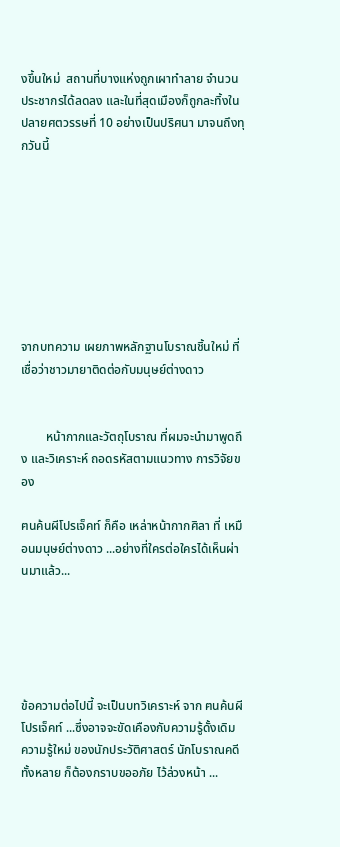งขึ้นใหม่  สถานที่บางแห่งถูกเผาทำลาย จำนวนประชากรได้ลดลง และในที่สุดเมืองก็ถูกละทิ้งในปลายศตวรรษที่ 10 อย่างเป็นปริศนา มาจนถึงทุกวันนี้








จากบทความ เผยภาพหลักฐานโบราณชิ้นใหม่ ที่เชื่อว่าชาวมายาติดต่อกับมนุษย์ต่างดาว


        หน้ากากและวัตถุโบราณ ที่ผมจะนำมาพูดถึง และวิเคราะห์ ถอดรหัสตามแนวทาง การวิจัยของ

ฅนค้นผีโปรเจ็คท์ ก็คือ เหล่าหน้ากากศิลา ที่ เหมือนมนุษย์ต่างดาว ...อย่างที่ใครต่อใครได้เห็นผ่านมาแล้ว...





ข้อความต่อไปนี้ จะเป็นบทวิเคราะห์ จาก ฅนค้นผีโปรเจ็คท์ ...ซึ่งอาจจะขัดเคืองกับความรู้ดั้งเดิม ความรู้ใหม่ ของนักประวัติศาสตร์ นักโบราณคดี ทั้งหลาย ก็ต้องกราบขออภัย ไว้ล่วงหน้า ...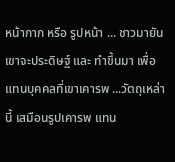หน้ากาก หรือ รูปหน้า ... ชาวมายัน เขาจะประดิษฐ์ และ ทำขึ้นมา เพื่อแทนบุคคลที่เขาเคารพ ...วัตถุเหล่านี้ เสมือนรูปเคารพ แทน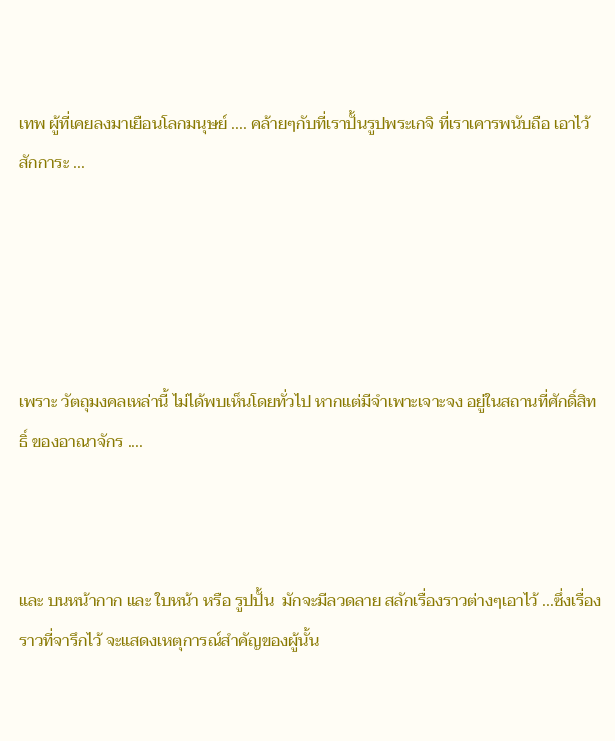เทพ ผู้ที่เคยลงมาเยือนโลกมนุษย์ .... คล้ายๆกับที่เราปั้นรูปพระเกจิ ที่เราเคารพนับถือ เอาไว้สักการะ ...





เพราะ วัตถุมงคลเหล่านี้ ไม่ได้พบเห็นโดยทั่วไป หากแต่มีจำเพาะเจาะจง อยู่ในสถานที่ศักดิ์สิทธิ์ ของอาณาจักร ....



และ บนหน้ากาก และ ใบหน้า หรือ รูปปั้น  มักจะมีลวดลาย สลักเรื่องราวต่างๆเอาไว้ ...ซึ่งเรื่องราวที่จารึกไว้ จะแสดงเหตุการณ์สำคัญของผู้นั้น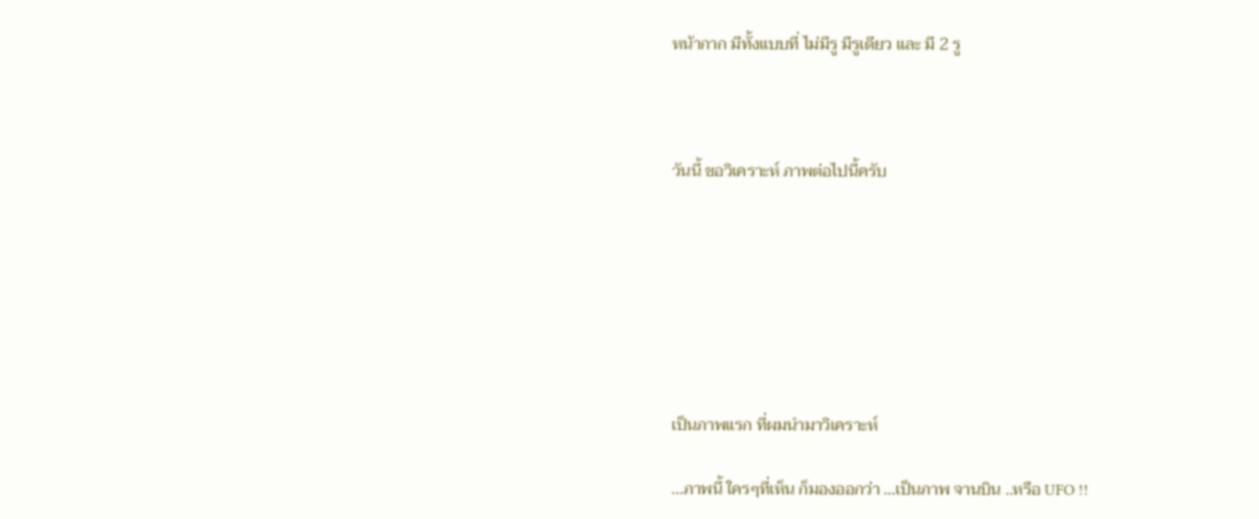หน้ากาก มีทั้งแบบที่ ไม่มีรู มีรูเดียว และ มี 2 รู



วันนี้ ขอวิเคราะห์ ภาพต่อไปนี้ครับ







เป็นภาพแรก ที่ผมนำมาวิเคราะห์

...ภาพนี้ ใครๆที่เห็น ก็มองออกว่า ...เป็นภาพ จานบิน ..หรือ UFO !!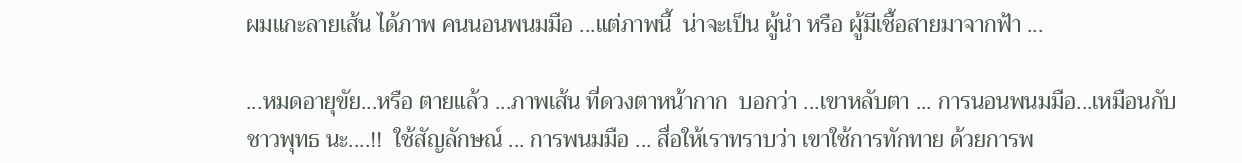ผมแกะลายเส้น ได้ภาพ คนนอนพนมมือ ...แต่ภาพนี้  น่าจะเป็น ผู้นำ หรือ ผู้มีเชื้อสายมาจากฟ้า ...

...หมดอายุขัย...หรือ ตายแล้ว ...ภาพเส้น ที่ดวงตาหน้ากาก  บอกว่า ...เขาหลับตา ... การนอนพนมมือ...เหมือนกับ ชาวพุทธ นะ....!!  ใช้สัญลักษณ์ ... การพนมมือ ... สื่อให้เราทราบว่า เขาใช้การทักทาย ด้วยการพ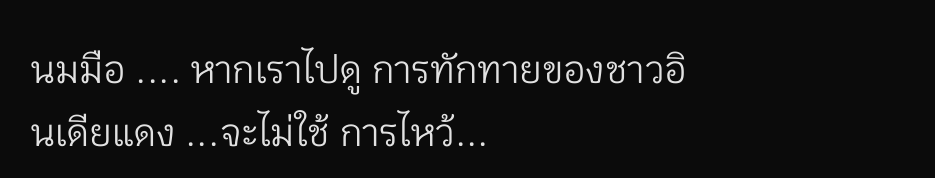นมมือ .... หากเราไปดู การทักทายของชาวอินเดียแดง ...จะไม่ใช้ การไหว้...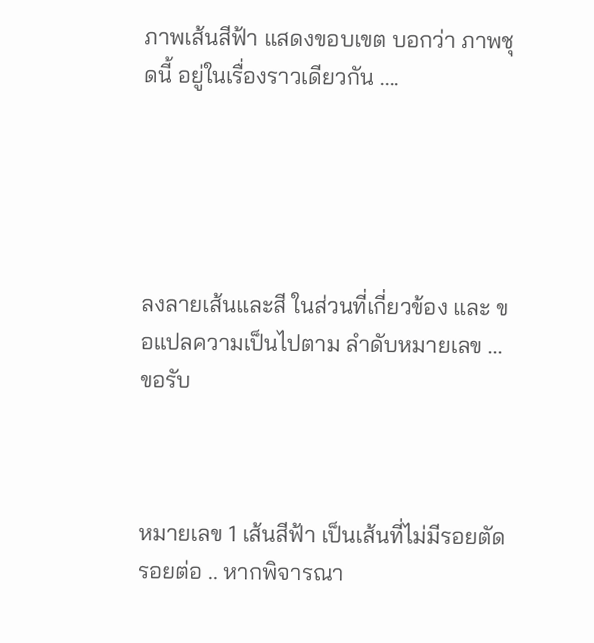ภาพเส้นสีฟ้า แสดงขอบเขต บอกว่า ภาพชุดนี้ อยู่ในเรื่องราวเดียวกัน ....





ลงลายเส้นและสี ในส่วนที่เกี่ยวข้อง และ ขอแปลความเป็นไปตาม ลำดับหมายเลข ...ขอรับ



หมายเลข 1 เส้นสีฟ้า เป็นเส้นที่ไม่มีรอยตัด รอยต่อ .. หากพิจารณา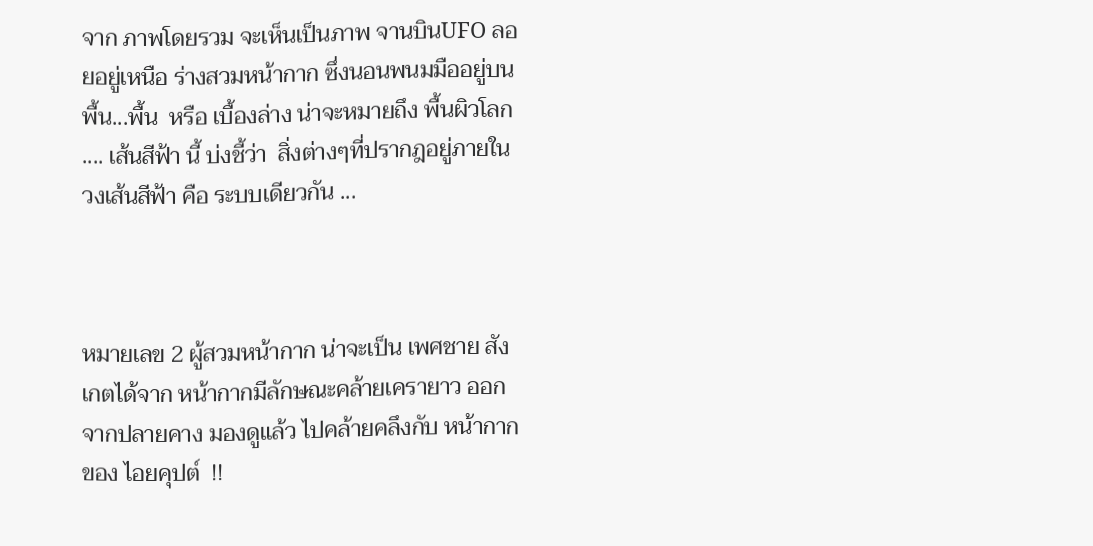จาก ภาพโดยรวม จะเห็นเป็นภาพ จานบินUFO ลอยอยู่เหนือ ร่างสวมหน้ากาก ซึ่งนอนพนมมืออยู่บนพื้น...พื้น  หรือ เบื้องล่าง น่าจะหมายถึง พื้นผิวโลก .... เส้นสีฟ้า นี้ บ่งชี้ว่า  สิ่งต่างๆที่ปรากฎอยู่ภายในวงเส้นสีฟ้า คือ ระบบเดียวกัน ...



หมายเลข 2 ผู้สวมหน้ากาก น่าจะเป็น เพศชาย สังเกตได้จาก หน้ากากมีลักษณะคล้ายเครายาว ออกจากปลายคาง มองดูแล้ว ไปคล้ายคลึงกับ หน้ากากของ ไอยคุปต์  !!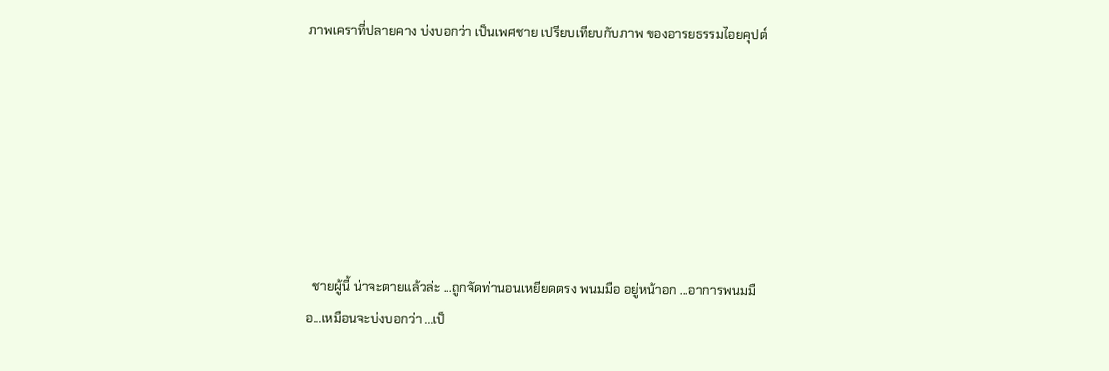ภาพเคราที่ปลายคาง บ่งบอกว่า เป็นเพศชาย เปรียบเทียบกับภาพ ของอารยธรรมไอยคุปต์







  ชายผู้นี้ น่าจะตายแล้วล่ะ ...ถูกจัดท่านอนเหยียดตรง พนมมือ อยู่หน้าอก ...อาการพนมมือ...เหมือนจะบ่งบอกว่า ...เป็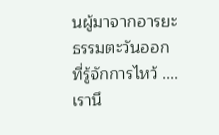นผู้มาจากอารยะธรรมตะวันออก  ที่รู้จักการไหว้ .... เรานึ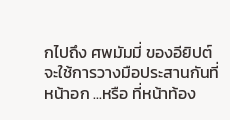กไปถึง ศพมัมมี่ ของอียิปต์ จะใช้การวางมือประสานกันที่หน้าอก ...หรือ ที่หน้าท้อง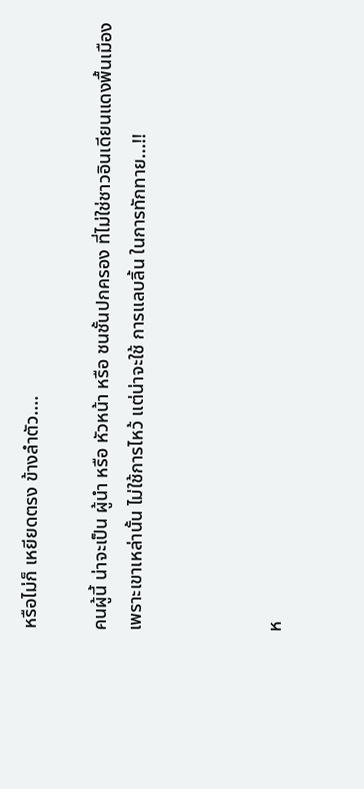หรือไม่ก็ เหยียดตรง ข้างลำตัว....

คนผู้นี้ น่าจะเป็น ผู้นำ หรือ หัวหน้า หรือ ชนชั้นปกครอง ที่ไม่ใช่ชาวอินเดียนแดงพื้นเมือง เพราะเขาเหล่านั้น ไม่ใช้การไหว้ แต่น่าจะใช้ การแลบลิ้น ในการทักทาย...!!



ห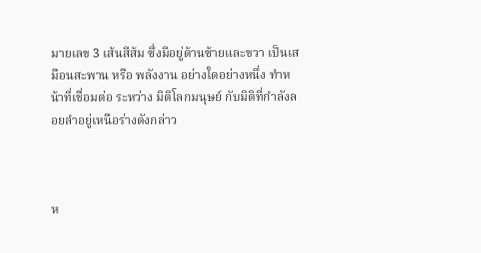มายเลข 3 เส้นสีส้ม ซึ่งมีอยู่ด้านซ้ายและขวา เป็นเสมือนสะพาน หรือ พลังงาน อย่างใดอย่างหนึ่ง ทำหน้าที่เชื่อมต่อ ระหว่าง มิติโลกมนุษย์ กับมิติที่กำลังลอยลำอยู่เหนือร่างดังกล่าว



ห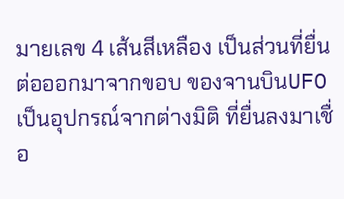มายเลข 4 เส้นสีเหลือง เป็นส่วนที่ยื่นต่อออกมาจากขอบ ของจานบินUFO เป็นอุปกรณ์จากต่างมิติ ที่ยื่นลงมาเชื่อ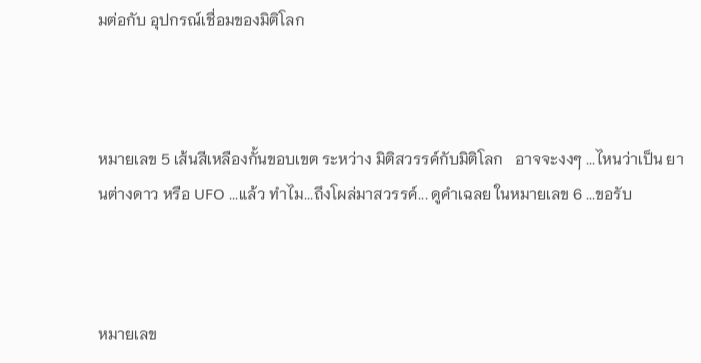มต่อกับ อุปกรณ์เชื่อมของมิติโลก



หมายเลข 5 เส้นสีเหลืองกั้นขอบเขต ระหว่าง มิติสวรรค์กับมิติโลก   อาจจะงงๆ ...ไหนว่าเป็น ยานต่างดาว หรือ UFO ...แล้ว ทำไม...ถึงโผล่มาสวรรค์... ดูคำเฉลย ในหมายเลข 6 ...ขอรับ



หมายเลข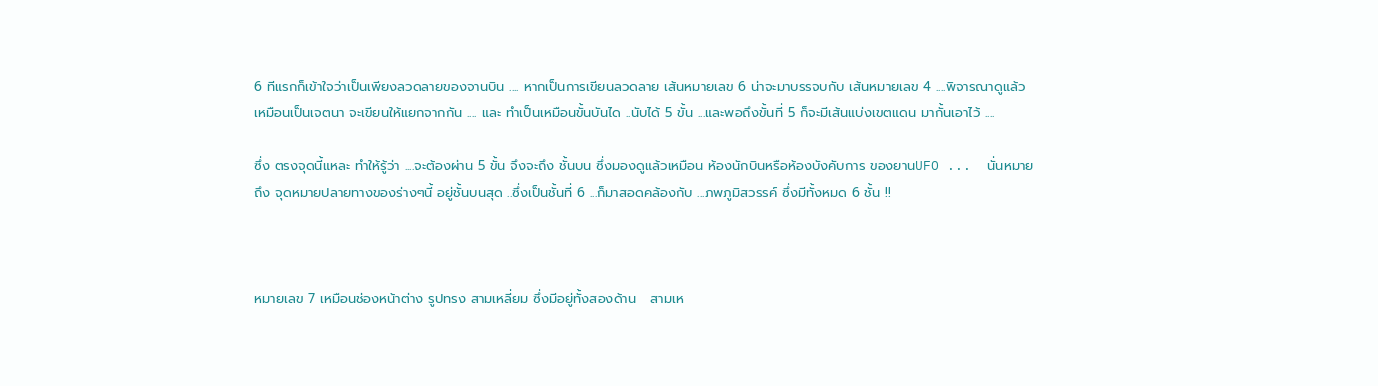6 ทีแรกก็เข้าใจว่าเป็นเพียงลวดลายของจานบิน .... หากเป็นการเขียนลวดลาย เส้นหมายเลข 6 น่าจะมาบรรจบกับ เส้นหมายเลข 4 ....พิจารณาดูแล้ว  เหมือนเป็นเจตนา จะเขียนให้แยกจากกัน .... และ ทำเป็นเหมือนขั้นบันได ..นับได้ 5 ขั้น ...และพอถึงขั้นที่ 5 ก็จะมีเส้นแบ่งเขตแดน มากั้นเอาไว้ ....

ซึ่ง ตรงจุดนี้แหละ ทำให้รู้ว่า ....จะต้องผ่าน 5 ขั้น จึงจะถึง ชั้นบน ซึ่งมองดูแล้วเหมือน ห้องนักบินหรือห้องบังคับการ ของยานUFO ...  นั่นหมายถึง จุดหมายปลายทางของร่างๆนี้ อยู่ชั้นบนสุด ..ซึ่งเป็นชั้นที่ 6 ...ก็มาสอดคล้องกับ ...ภพภูมิสวรรค์ ซึ่งมีทั้งหมด 6 ชั้น !!



หมายเลข 7 เหมือนช่องหน้าต่าง รูปทรง สามเหลี่ยม ซึ่งมีอยู่ทั้งสองด้าน   สามเห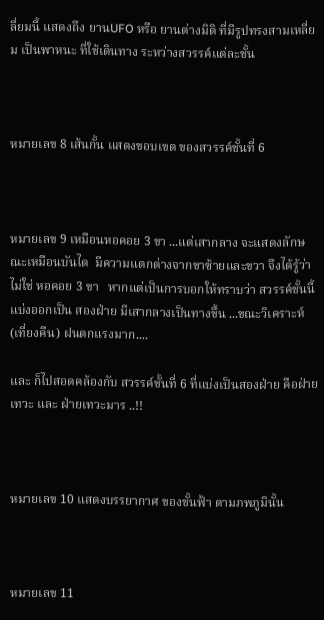ลี่ยมนี้ แสดงถึง ยานUFO หรือ ยานต่างมิติ ที่มีรูปทรงสามเหลี่ยม เป็นพาหนะ ที่ใช้เดินทาง ระหว่างสวรรค์แต่ละชั้น



หมายเลข 8 เส้นกั้น แสดงขอบเขต ของสวรรค์ชั้นที่ 6



หมายเลข 9 เหมือนหอคอย 3 ขา ...แต่เสากลาง จะแสดงลักษณะเหมือนบันได  มีความแตกต่างจากขาซ้ายและขวา จึงได้รู้ว่า  ไม่ใช่ หอคอย 3 ขา   หากแต่เป็นการบอกให้ทราบว่า สวรรค์ชั้นนี้ แบ่งออกเป็น สองฝ่าย มีเสากลางเป็นทางขึ้น ...ขณะวิเคราะห์ (เที่ยงคืน) ฝนตกแรงมาก....

และ ก็ไปสอดคล้องกับ สวรรค์ชั้นที่ 6 ที่แบ่งเป็นสองฝ่าย คือฝ่ายเทวะ และ ฝ่ายเทวะมาร ..!!



หมายเลข 10 แสดงบรรยากาศ ของชั้นฟ้า ตามภพภูมินั้น



หมายเลข 11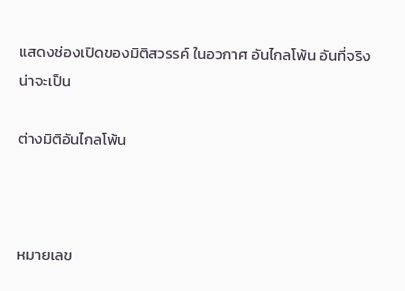แสดงช่องเปิดของมิติสวรรค์ ในอวกาศ อันไกลโพ้น อันที่จริงน่าจะเป็น

ต่างมิติอันไกลโพ้น



หมายเลข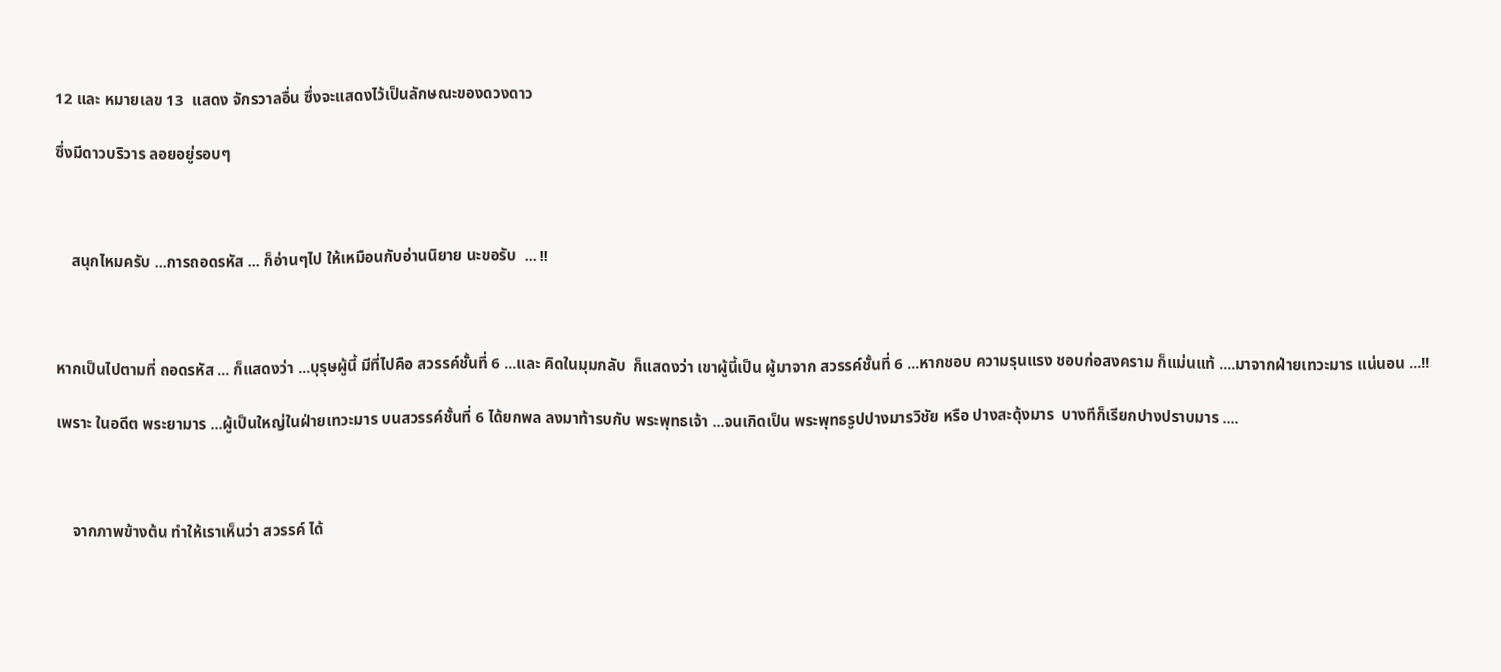12 และ หมายเลข 13  แสดง จักรวาลอื่น ซึ่งจะแสดงไว้เป็นลักษณะของดวงดาว

ซึ่งมีดาวบริวาร ลอยอยู่รอบๆ



    สนุกไหมครับ ...การถอดรหัส ... ก็อ่านๆไป ให้เหมือนกับอ่านนิยาย นะขอรับ  ... !!



หากเป็นไปตามที่ ถอดรหัส ... ก็แสดงว่า ...บุรุษผู้นี้ มีที่ไปคือ สวรรค์ชั้นที่ 6 ...และ คิดในมุมกลับ  ก็แสดงว่า เขาผู้นี้เป็น ผู้มาจาก สวรรค์ชั้นที่ 6 ...หากชอบ ความรุนแรง ชอบก่อสงคราม ก็แม่นแท้ ....มาจากฝ่ายเทวะมาร แน่นอน ...!!

เพราะ ในอดีต พระยามาร ...ผู้เป็นใหญ่ในฝ่ายเทวะมาร บนสวรรค์ชั้นที่ 6 ได้ยกพล ลงมาท้ารบกับ พระพุทธเจ้า ...จนเกิดเป็น พระพุทธรูปปางมารวิชัย หรือ ปางสะดุ้งมาร  บางทีก็เรียกปางปราบมาร ....



    จากภาพข้างต้น ทำให้เราเห็นว่า สวรรค์ ได้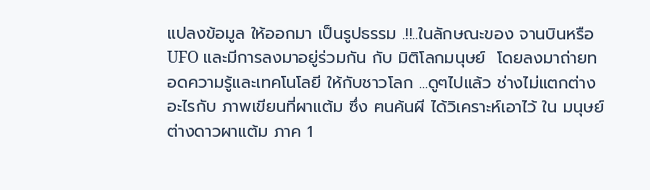แปลงข้อมูล ให้ออกมา เป็นรูปธรรม .!!..ในลักษณะของ จานบินหรือUFO และมีการลงมาอยู่ร่วมกัน กับ มิติโลกมนุษย์  โดยลงมาถ่ายทอดความรู้และเทคโนโลยี ให้กับชาวโลก ...ดูๆไปแล้ว ช่างไม่แตกต่างอะไรกับ ภาพเขียนที่ผาแต้ม ซึ่ง ฅนค้นผี ได้วิเคราะห์เอาไว้ ใน มนุษย์ต่างดาวผาแต้ม ภาค 1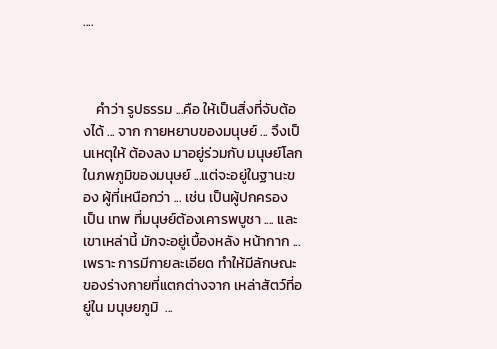....



    คำว่า รูปธรรม ...คือ ให้เป็นสิ่งที่จับต้องได้ ... จาก กายหยาบของมนุษย์ ... จึงเป็นเหตุให้ ต้องลง มาอยู่ร่วมกับ มนุษย์โลก ในภพภูมิของมนุษย์ ...แต่จะอยู่ในฐานะของ ผู้ที่เหนือกว่า ... เช่น เป็นผู้ปกครอง  เป็น เทพ ที่มนุษย์ต้องเคารพบูชา .... และ เขาเหล่านี้ มักจะอยู่เบื้องหลัง หน้ากาก ...เพราะ การมีกายละเอียด ทำให้มีลักษณะ ของร่างกายที่แตกต่างจาก เหล่าสัตว์ที่อยู่ใน มนุษยภูมิ  ...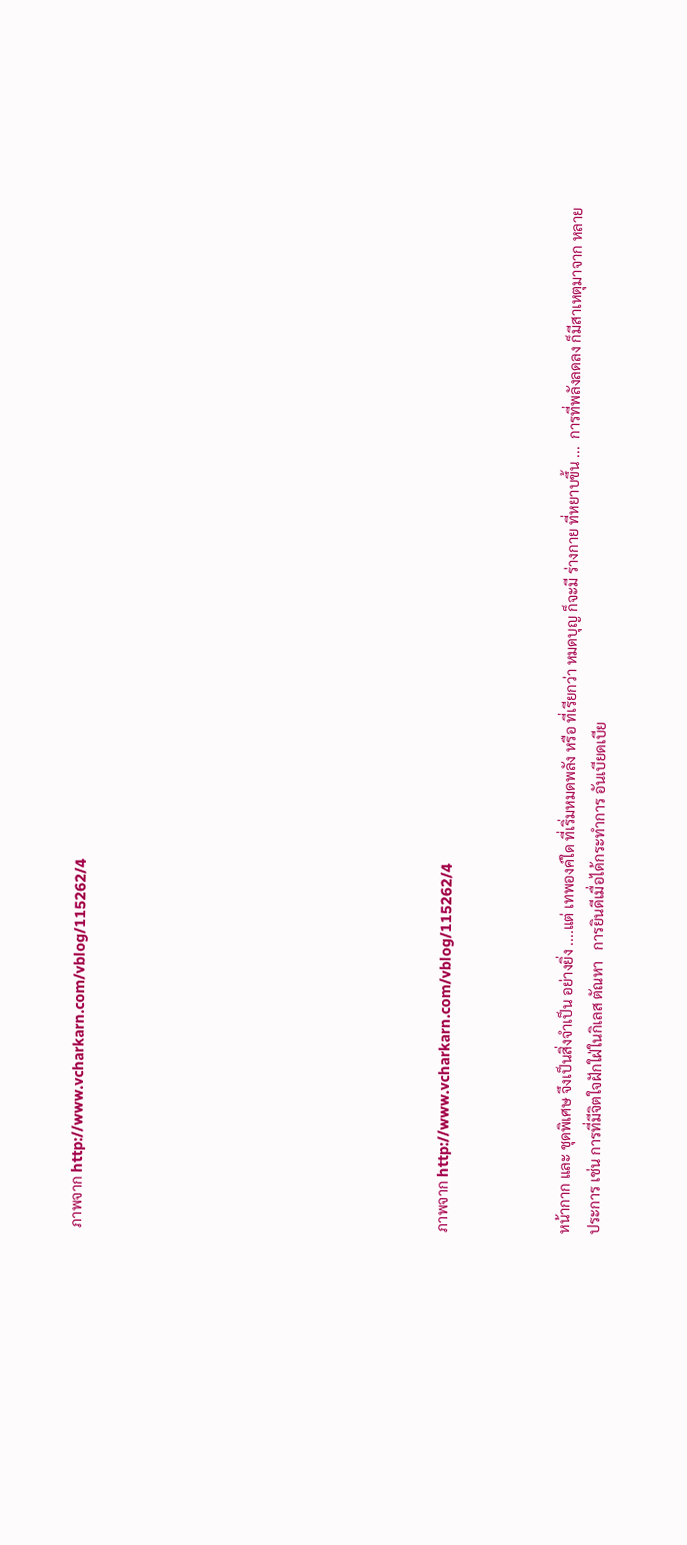ภาพจาก http://www.vcharkarn.com/vblog/115262/4











ภาพจาก http://www.vcharkarn.com/vblog/115262/4



หน้ากาก และ ชุดพิเศษ จึงเป็นสิ่งจำเป็น อย่างยิ่ง ....แต่ เทพองค์ใด ที่เริ่มหมดพลัง หรือ ที่เรียกว่า หมดบุญ ก็จะมี ร่างกาย ที่หยาบขึ้น ...  การที่พลังลดลง ก็มีสาเหตุมาจาก หลายประการ เช่น การที่มีจิตใจฝักใฝ่ในกิเลส ตัณหา   การยินดีเมื่อได้กระทำการ อันเบียดเบีย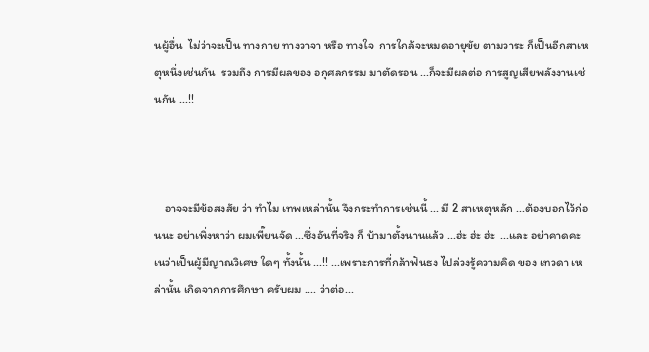นผู้อื่น  ไม่ว่าจะเป็น ทางกาย ทางวาจา หรือ ทางใจ  การใกล้จะหมดอายุขัย ตามวาระ ก็เป็นอีกสาเหตุหนึ่งเช่นกัน  รวมถึง การมีผลของ อกุศลกรรม มาตัดรอน ...ก็จะมีผลต่อ การสูญเสียพลังงานเช่นกัน ...!!



    อาจจะมีข้อสงสัย ว่า ทำไม เทพเหล่านั้น จึงกระทำการเช่นนี้ ... มี 2 สาเหตุหลัก ...ต้องบอกไว้ก่อนนะ อย่าเพิ่งหาว่า ผมเพี๊ยนจัด ...ซึ่งอันที่จริง ก็ บ้ามาตั้งนานแล้ว ...ฮ่ะ ฮ่ะ ฮ่ะ  ...และ อย่าคาดคะเนว่าเป็นผู้มีญาณวิเศษ ใดๆ ทั้งนั้น ...!! ...เพราะการที่กล้าฟันธง ไปล่วงรู้ความคิด ของ เทวดา เหล่านั้น เกิดจากการศึกษา ครับผม .... ว่าต่อ...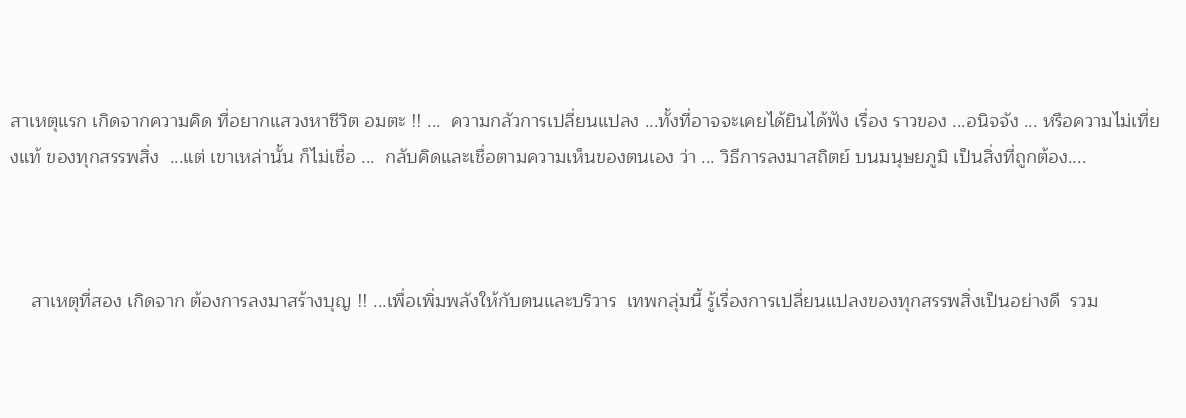สาเหตุแรก เกิดจากความคิด ที่อยากแสวงหาชีวิต อมตะ !! ...  ความกลัวการเปลี่ยนแปลง ...ทั้งที่อาจจะเคยได้ยินได้ฟัง เรื่อง ราวของ ...อนิจจัง ... หรือความไม่เที่ยงแท้ ของทุกสรรพสิ่ง  ...แต่ เขาเหล่านั้น ก็ไม่เชื่อ ...  กลับคิดและเชื่อตามความเห็นของตนเอง ว่า ... วิธีการลงมาสถิตย์ บนมนุษยภูมิ เป็นสิ่งที่ถูกต้อง....



    สาเหตุที่สอง เกิดจาก ต้องการลงมาสร้างบุญ !! ...เพื่อเพิ่มพลังให้กับตนและบริวาร  เทพกลุ่มนี้ รู้เรื่องการเปลี่ยนแปลงของทุกสรรพสิ่งเป็นอย่างดี  รวม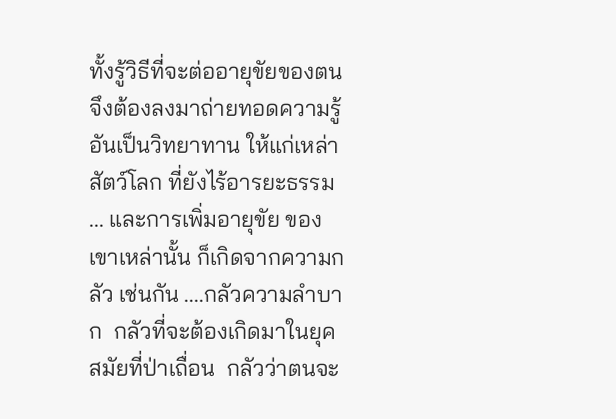ทั้งรู้วิธีที่จะต่ออายุขัยของตน จึงต้องลงมาถ่ายทอดความรู้ อันเป็นวิทยาทาน ให้แก่เหล่าสัตว์โลก ที่ยังไร้อารยะธรรม ... และการเพิ่มอายุขัย ของเขาเหล่านั้น ก็เกิดจากความกลัว เช่นกัน ....กลัวความลำบาก  กลัวที่จะต้องเกิดมาในยุคสมัยที่ป่าเถื่อน  กลัวว่าตนจะ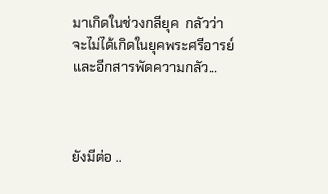มาเกิดในช่วงกลียุค  กลัวว่าจะไม่ได้เกิดในยุคพระศรีอารย์   และอีกสารพัดความกลัว...



ยังมีต่อ ..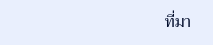ที่มา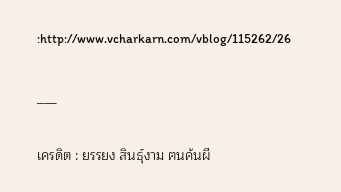:http://www.vcharkarn.com/vblog/115262/26

___

เครดิต : ยรรยง สินธุ์งาม ฅนค้นผี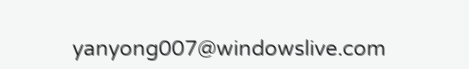yanyong007@windowslive.com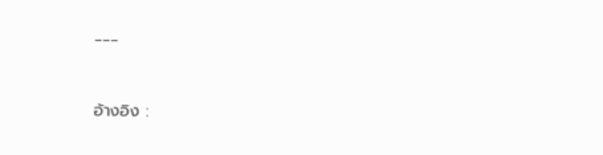___



อ้างอิง :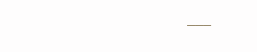___